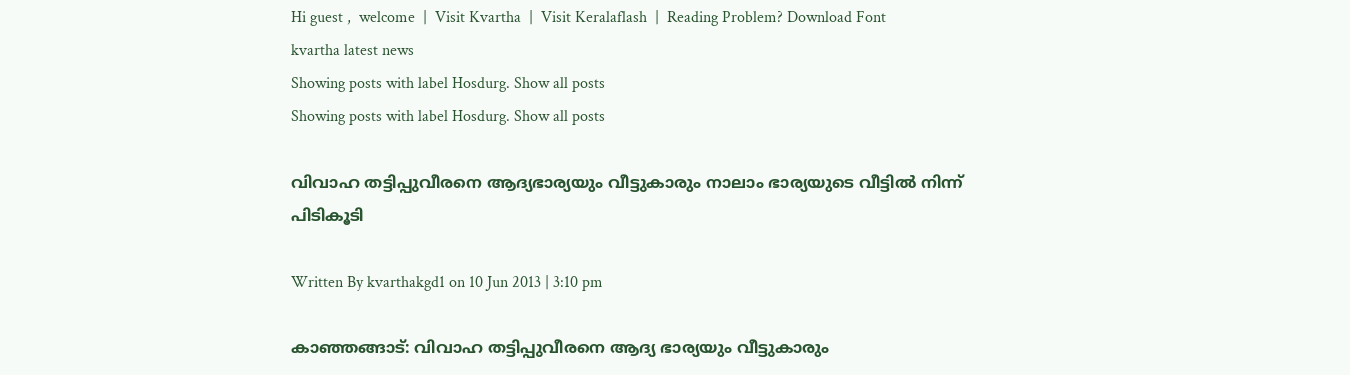Hi guest ,  welcome  |  Visit Kvartha  |  Visit Keralaflash  |  Reading Problem? Download Font
kvartha latest news
Showing posts with label Hosdurg. Show all posts
Showing posts with label Hosdurg. Show all posts

വിവാഹ തട്ടിപ്പുവീരനെ ആദ്യഭാര്യയും വീട്ടുകാരും നാലാം ഭാര്യയുടെ വീട്ടില്‍ നിന്ന് പിടികൂടി

Written By kvarthakgd1 on 10 Jun 2013 | 3:10 pm

കാഞ്ഞങ്ങാട്: വിവാഹ തട്ടിപ്പുവീരനെ ആദ്യ ഭാര്യയും വീട്ടുകാരും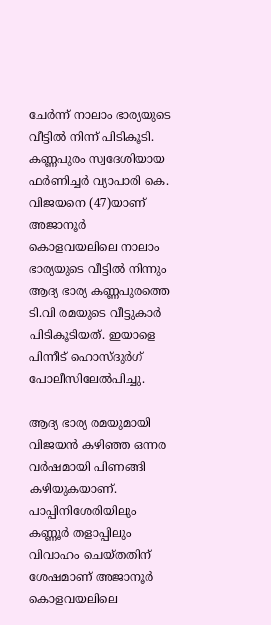ചേര്‍ന്ന് നാലാം ഭാര്യയുടെ വീട്ടില്‍ നിന്ന് പിടികൂടി. കണ്ണപുരം സ്വദേശിയായ ഫര്‍ണിച്ചര്‍ വ്യാപാരി കെ. വിജയനെ (47)യാണ് അജാനൂര്‍ കൊളവയലിലെ നാലാം ഭാര്യയുടെ വീട്ടില്‍ നിന്നും ആദ്യ ഭാര്യ കണ്ണപുരത്തെ ടി.വി രമയുടെ വീട്ടുകാര്‍ പിടികൂടിയത്. ഇയാളെ പിന്നീട് ഹൊസ്ദുര്‍ഗ് പോലീസിലേല്‍പിച്ചു.

ആദ്യ ഭാര്യ രമയുമായി വിജയന്‍ കഴിഞ്ഞ ഒന്നര വര്‍ഷമായി പിണങ്ങി കഴിയുകയാണ്. പാപ്പിനിശേരിയിലും കണ്ണൂര്‍ തളാപ്പിലും വിവാഹം ചെയ്തതിന് ശേഷമാണ് അജാനൂര്‍ കൊളവയലിലെ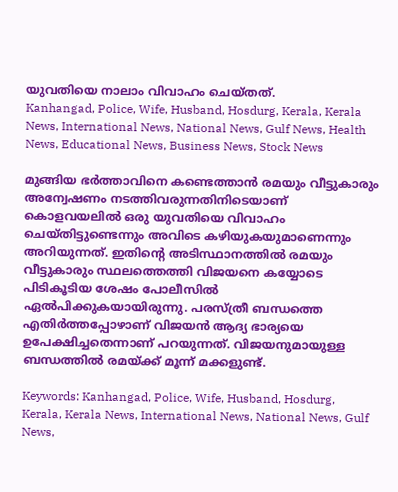യുവതിയെ നാലാം വിവാഹം ചെയ്തത്.
Kanhangad, Police, Wife, Husband, Hosdurg, Kerala, Kerala News, International News, National News, Gulf News, Health News, Educational News, Business News, Stock News

മുങ്ങിയ ഭര്‍ത്താവിനെ കണ്ടെത്താന്‍ രമയും വീട്ടുകാരും അന്വേഷണം നടത്തിവരുന്നതിനിടെയാണ് കൊളവയലില്‍ ഒരു യുവതിയെ വിവാഹം ചെയ്തിട്ടുണ്ടെന്നും അവിടെ കഴിയുകയുമാണെന്നും അറിയുന്നത്. ഇതിന്റെ അടിസ്ഥാനത്തില്‍ രമയും വീട്ടുകാരും സ്ഥലത്തെത്തി വിജയനെ കയ്യോടെ പിടികൂടിയ ശേഷം പോലീസില്‍ ഏല്‍പിക്കുകയായിരുന്നു. പരസ്ത്രീ ബന്ധത്തെ എതിര്‍ത്തപ്പോഴാണ് വിജയന്‍ ആദ്യ ഭാര്യയെ ഉപേക്ഷിച്ചതെന്നാണ് പറയുന്നത്. വിജയനുമായുള്ള ബന്ധത്തില്‍ രമയ്ക്ക് മൂന്ന് മക്കളുണ്ട്.

Keywords: Kanhangad, Police, Wife, Husband, Hosdurg, Kerala, Kerala News, International News, National News, Gulf News,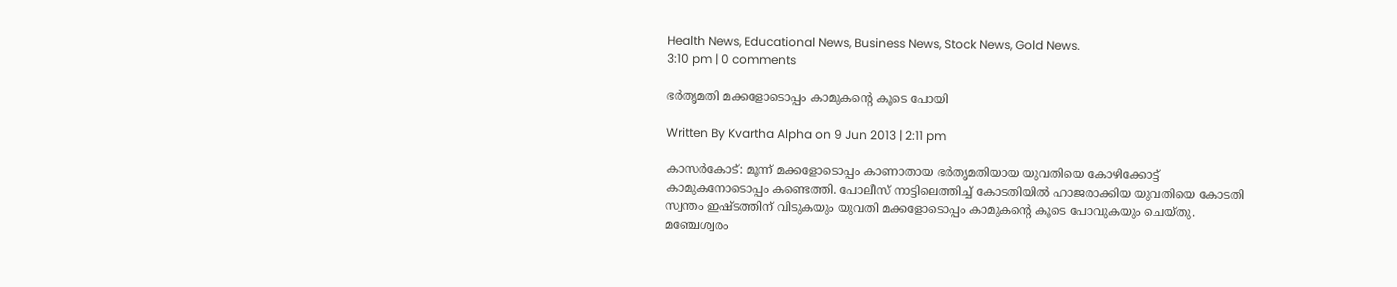Health News, Educational News, Business News, Stock News, Gold News.
3:10 pm | 0 comments

ഭര്‍തൃമതി മക്കളോടൊപ്പം കാമുകന്റെ കൂടെ പോയി

Written By Kvartha Alpha on 9 Jun 2013 | 2:11 pm

കാസര്‍കോട്: മൂന്ന് മക്കളോടൊപ്പം കാണാതായ ഭര്‍തൃമതിയായ യുവതിയെ കോഴിക്കോട്ട് കാമുകനോടൊപ്പം കണ്ടെത്തി. പോലീസ് നാട്ടിലെത്തിച്ച് കോടതിയില്‍ ഹാജരാക്കിയ യുവതിയെ കോടതി സ്വന്തം ഇഷ്ടത്തിന് വിടുകയും യുവതി മക്കളോടൊപ്പം കാമുകന്റെ കൂടെ പോവുകയും ചെയ്തു. മഞ്ചേശ്വരം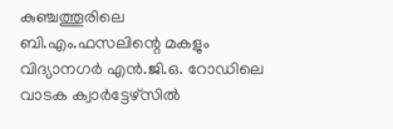കുഞ്ചത്തൂരിലെ ബി.എം.ഫസലിന്റെ മകളും വിദ്യാനഗര്‍ എന്‍.ജി.ഒ. റോഡിലെ വാടക ക്വാര്‍ട്ടേഴ്‌സില്‍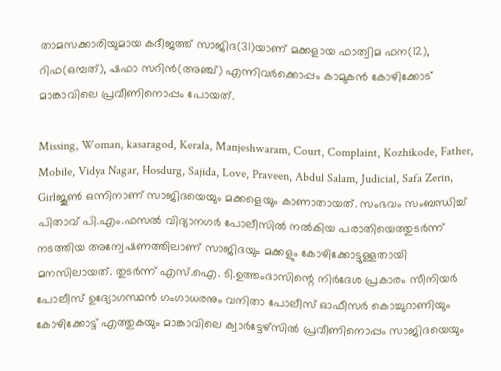താമസക്കാരിയുമായ കദീജത്ത് സാജിദ(31)യാണ് മക്കളായ ഫാത്വിമ ഫന(12), റിഫ(ഒമ്പത്), ഷഫാ സറിന്‍(അഞ്ച്) എന്നിവര്‍ക്കൊപ്പം കാമുകന്‍ കോഴിക്കോട് മാങ്കാവിലെ പ്രവീണിനൊപ്പം പോയത്.

Missing, Woman, kasaragod, Kerala, Manjeshwaram, Court, Complaint, Kozhikode, Father, Mobile, Vidya Nagar, Hosdurg, Sajida, Love, Praveen, Abdul Salam, Judicial, Safa Zerin, Girlജൂണ്‍ ഒന്നിനാണ് സാജിദയെയും മക്കളെയും കാണാതായത്. സംഭവം സംബന്ധിച്ച് പിതാവ് പി.എം.ഫസല്‍ വിദ്യാനഗര്‍ പോലീസില്‍ നല്‍കിയ പരാതിയെത്തുടര്‍ന്ന് നടത്തിയ അന്വേഷണത്തിലാണ് സാജിദയും മക്കളും കോഴിക്കോട്ടുള്ളതായി മനസിലായത്. തുടര്‍ന്ന് എസ്.ഐ. ടി.ഉത്തംദാസിന്റെ നിര്‍ദേശ പ്രകാരം സീനിയര്‍ പോലീസ് ഉദ്യോഗസ്ഥന്‍ ഗംഗാധരനും വനിതാ പോലീസ് ഓഫീസര്‍ കൊച്ചുറാണിയും കോഴിക്കോട്ട് എത്തുകയും മാങ്കാവിലെ ക്വാര്‍ട്ടേഴ്‌സില്‍ പ്രവീണിനൊപ്പം സാജിദയെയും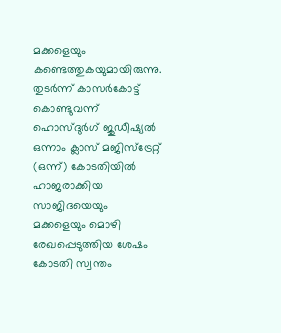മക്കളെയും കണ്ടെത്തുകയുമായിരുന്നു. തുടര്‍ന്ന് കാസര്‍കോട്ട് കൊണ്ടുവന്ന് ഹൊസ്ദുര്‍ഗ് ജുഡീഷ്യല്‍ ഒന്നാം ക്ലാസ് മജിസ്‌ട്രേറ്റ് (ഒന്ന്) കോടതിയില്‍ ഹാജരാക്കിയ സാജിദയെയും മക്കളെയും മൊഴി രേഖപ്പെടുത്തിയ ശേഷം കോടതി സ്വന്തം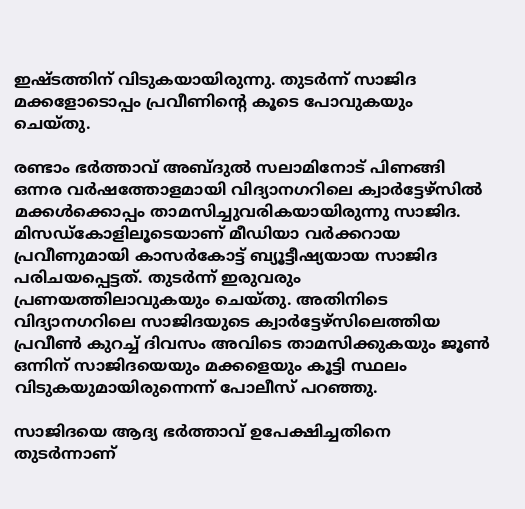ഇഷ്ടത്തിന് വിടുകയായിരുന്നു. തുടര്‍ന്ന് സാജിദ മക്കളോടൊപ്പം പ്രവീണിന്റെ കൂടെ പോവുകയും ചെയ്തു.

രണ്ടാം ഭര്‍ത്താവ് അബ്ദുല്‍ സലാമിനോട് പിണങ്ങി ഒന്നര വര്‍ഷത്തോളമായി വിദ്യാനഗറിലെ ക്വാര്‍ട്ടേഴ്‌സില്‍ മക്കള്‍ക്കൊപ്പം താമസിച്ചുവരികയായിരുന്നു സാജിദ. മിസഡ്കോളിലൂടെയാണ് മീഡിയാ വര്‍ക്കറായ പ്രവീണുമായി കാസര്‍കോട്ട് ബ്യൂട്ടീഷ്യയായ സാജിദ പരിചയപ്പെട്ടത്. തുടര്‍ന്ന് ഇരുവരും പ്രണയത്തിലാവുകയും ചെയ്തു. അതിനിടെ വിദ്യാനഗറിലെ സാജിദയുടെ ക്വാര്‍ട്ടേഴ്‌സിലെത്തിയ പ്രവീണ്‍ കുറച്ച് ദിവസം അവിടെ താമസിക്കുകയും ജൂണ്‍ ഒന്നിന് സാജിദയെയും മക്കളെയും കൂട്ടി സ്ഥലം വിടുകയുമായിരുന്നെന്ന് പോലീസ് പറഞ്ഞു.

സാജിദയെ ആദ്യ ഭര്‍ത്താവ് ഉപേക്ഷിച്ചതിനെ തുടര്‍ന്നാണ്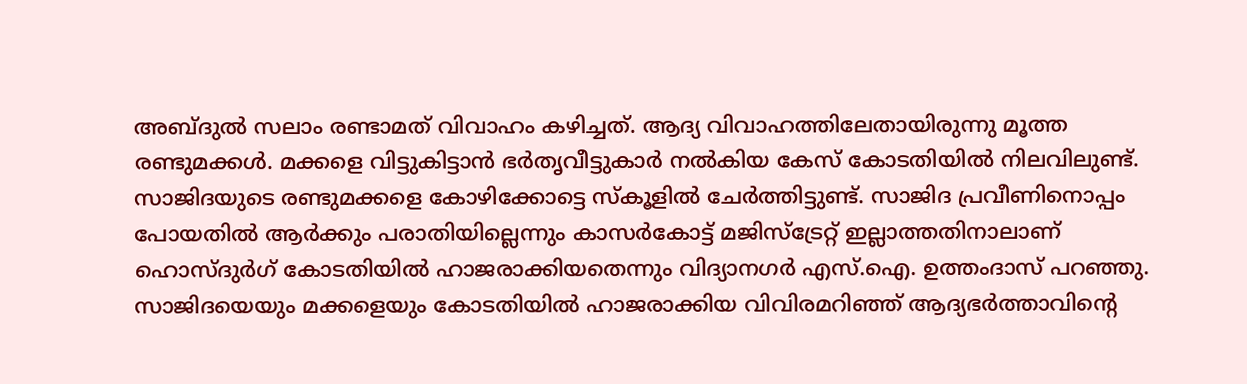അബ്ദുല്‍ സലാം രണ്ടാമത് വിവാഹം കഴിച്ചത്. ആദ്യ വിവാഹത്തിലേതായിരുന്നു മൂത്ത രണ്ടുമക്കള്‍. മക്കളെ വിട്ടുകിട്ടാന്‍ ഭര്‍തൃവീട്ടുകാര്‍ നല്‍കിയ കേസ് കോടതിയില്‍ നിലവിലുണ്ട്. സാജിദയുടെ രണ്ടുമക്കളെ കോഴിക്കോട്ടെ സ്കൂളില്‍ ചേര്‍ത്തിട്ടുണ്ട്. സാജിദ പ്രവീണിനൊപ്പം പോയതില്‍ ആര്‍ക്കും പരാതിയില്ലെന്നും കാസര്‍കോട്ട് മജിസ്‌ട്രേറ്റ് ഇല്ലാത്തതിനാലാണ് ഹൊസ്ദുര്‍ഗ് കോടതിയില്‍ ഹാജരാക്കിയതെന്നും വിദ്യാനഗര്‍ എസ്.ഐ. ഉത്തംദാസ് പറഞ്ഞു. സാജിദയെയും മക്കളെയും കോടതിയില്‍ ഹാജരാക്കിയ വിവിരമറിഞ്ഞ് ആദ്യഭര്‍ത്താവിന്റെ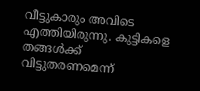വീട്ടുകാരും അവിടെ എത്തിയിരുന്നു. കുട്ടികളെ തങ്ങള്‍ക്ക് വിട്ടുതരണമെന്ന്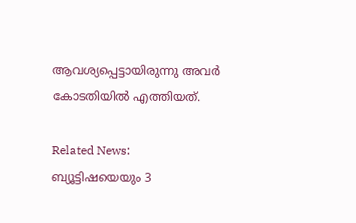ആവശ്യപ്പെട്ടായിരുന്നു അവര്‍ കോടതിയില്‍ എത്തിയത്.

Related News:
ബ്യൂട്ടിഷയെയും 3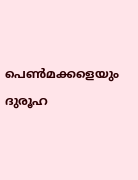പെണ്‍മക്കളെയും ദുരൂഹ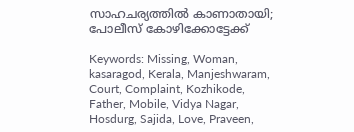സാഹചര്യത്തില്‍ കാണാതായി; പോലീസ് കോഴിക്കോട്ടേക്ക്

Keywords: Missing, Woman, kasaragod, Kerala, Manjeshwaram, Court, Complaint, Kozhikode, Father, Mobile, Vidya Nagar, Hosdurg, Sajida, Love, Praveen,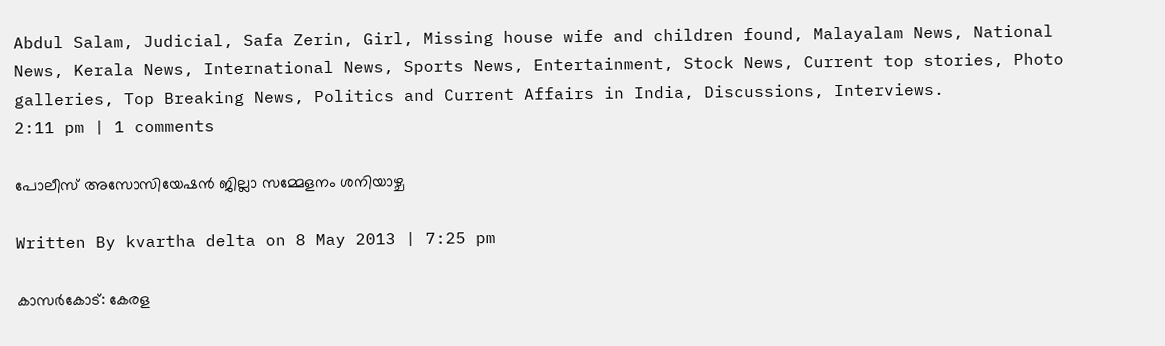Abdul Salam, Judicial, Safa Zerin, Girl, Missing house wife and children found, Malayalam News, National News, Kerala News, International News, Sports News, Entertainment, Stock News, Current top stories, Photo galleries, Top Breaking News, Politics and Current Affairs in India, Discussions, Interviews.
2:11 pm | 1 comments

പോലീസ് അസോസിയേഷന്‍ ജില്ലാ സമ്മേളനം ശനിയാഴ്ച

Written By kvartha delta on 8 May 2013 | 7:25 pm

കാസര്‍കോട്: കേരള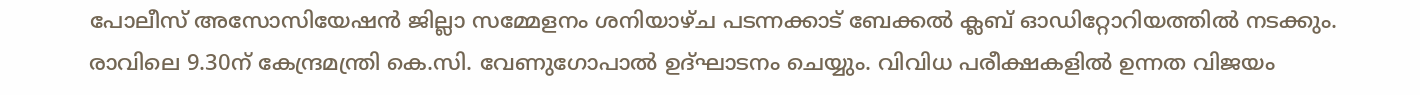പോലീസ് അസോസിയേഷന്‍ ജില്ലാ സമ്മേളനം ശനിയാഴ്ച പടന്നക്കാട് ബേക്കല്‍ ക്ലബ് ഓഡിറ്റോറിയത്തില്‍ നടക്കും. രാവിലെ 9.30ന് കേന്ദ്രമന്ത്രി കെ.സി. വേണുഗോപാല്‍ ഉദ്ഘാടനം ചെയ്യും. വിവിധ പരീക്ഷകളില്‍ ഉന്നത വിജയം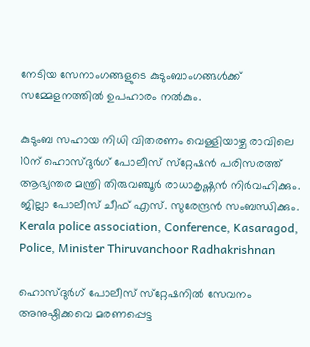നേടിയ സേനാംഗങ്ങളുടെ കുടുംബാംഗങ്ങള്‍ക്ക് സമ്മേളനത്തില്‍ ഉപഹാരം നല്‍കും.

കുടുംബ സഹായ നിധി വിതരണം വെള്ളിയാഴ്ച രാവിലെ 10ന് ഹൊസ്ദുര്‍ഗ് പോലീസ് സ്‌റ്റേഷന്‍ പരിസരത്ത് ആഭ്യന്തര മന്ത്രി തിരുവഞ്ചൂര്‍ രാധാകൃഷ്ണന്‍ നിര്‍വഹിക്കും. ജില്ലാ പോലീസ് ചീഫ് എസ്. സുരേന്ദ്രന്‍ സംബന്ധിക്കും.
Kerala police association, Conference, Kasaragod, Police, Minister Thiruvanchoor Radhakrishnan

ഹൊസ്ദുര്‍ഗ് പോലീസ് സ്‌റ്റേഷനില്‍ സേവനം അനുഷ്ഠിക്കവെ മരണപ്പെട്ട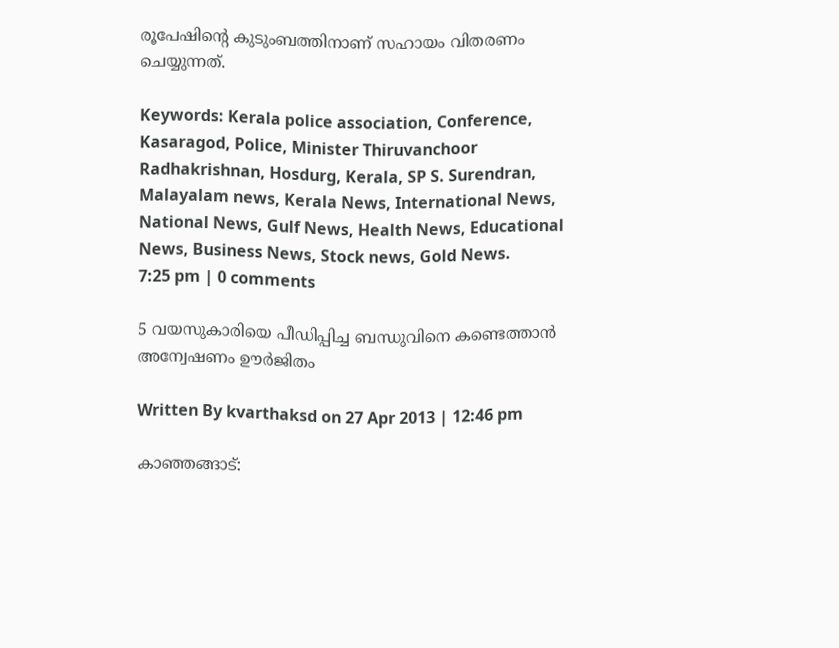രൂപേഷിന്റെ കുടുംബത്തിനാണ് സഹായം വിതരണം ചെയ്യുന്നത്.

Keywords: Kerala police association, Conference, Kasaragod, Police, Minister Thiruvanchoor Radhakrishnan, Hosdurg, Kerala, SP S. Surendran, Malayalam news, Kerala News, International News, National News, Gulf News, Health News, Educational News, Business News, Stock news, Gold News.
7:25 pm | 0 comments

5 വയസുകാരിയെ പീഡിപ്പിച്ച ബന്ധുവിനെ കണ്ടെത്താന്‍ അന്വേഷണം ഊര്‍ജിതം

Written By kvarthaksd on 27 Apr 2013 | 12:46 pm

കാഞ്ഞങ്ങാട്: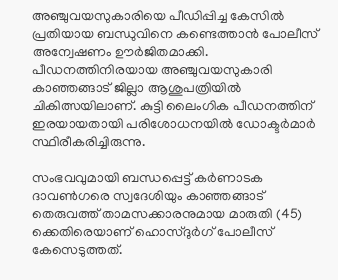അഞ്ചുവയസുകാരിയെ പീഡിപ്പിച്ച കേസില്‍ പ്രതിയായ ബന്ധുവിനെ കണ്ടെത്താന്‍ പോലീസ് അന്വേഷണം ഊര്‍ജിതമാക്കി. പീഡനത്തിനിരയായ അഞ്ചുവയസുകാരി കാഞ്ഞങ്ങാട് ജില്ലാ ആശുപത്രിയില്‍ ചികിത്സയിലാണ്. കുട്ടി ലൈംഗിക പീഡനത്തിന് ഇരയായതായി പരിശോധനയില്‍ ഡോക്ടര്‍മാര്‍ സ്ഥിരീകരിച്ചിരുന്നു.

സംഭവവുമായി ബന്ധപ്പെട്ട് കര്‍ണാടക ദാവണ്‍ഗരെ സ്വദേശിയും കാഞ്ഞങ്ങാട് തെരുവത്ത് താമസക്കാരനുമായ മാരുതി (45) ക്കെതിരെയാണ് ഹൊസ്ദുര്‍ഗ് പോലീസ് കേസെടുത്തത്.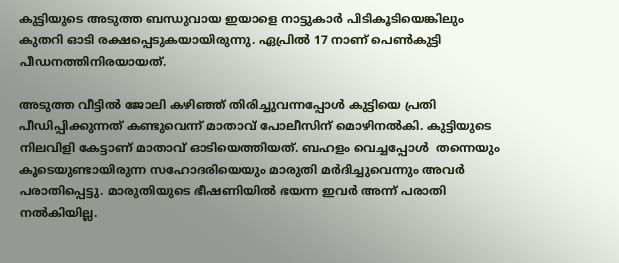കുട്ടിയുടെ അടുത്ത ബന്ധുവായ ഇയാളെ നാട്ടുകാര്‍ പിടികൂടിയെങ്കിലും കുതറി ഓടി രക്ഷപ്പെടുകയായിരുന്നു. ഏപ്രില്‍ 17 നാണ് പെണ്‍കുട്ടി പീഡനത്തിനിരയായത്.

അടുത്ത വീട്ടില്‍ ജോലി കഴിഞ്ഞ് തിരിച്ചുവന്നപ്പോള്‍ കുട്ടിയെ പ്രതി പീഡിപ്പിക്കുന്നത് കണ്ടുവെന്ന് മാതാവ് പോലീസിന് മൊഴിനല്‍കി. കുട്ടിയുടെ നിലവിളി കേട്ടാണ് മാതാവ് ഓടിയെത്തിയത്. ബഹളം വെച്ചപ്പോള്‍  തന്നെയും കൂടെയുണ്ടായിരുന്ന സഹോദരിയെയും മാരുതി മര്‍ദിച്ചുവെന്നും അവര്‍ പരാതിപ്പെട്ടു. മാരുതിയുടെ ഭീഷണിയില്‍ ഭയന്ന ഇവര്‍ അന്ന് പരാതി നല്‍കിയില്ല.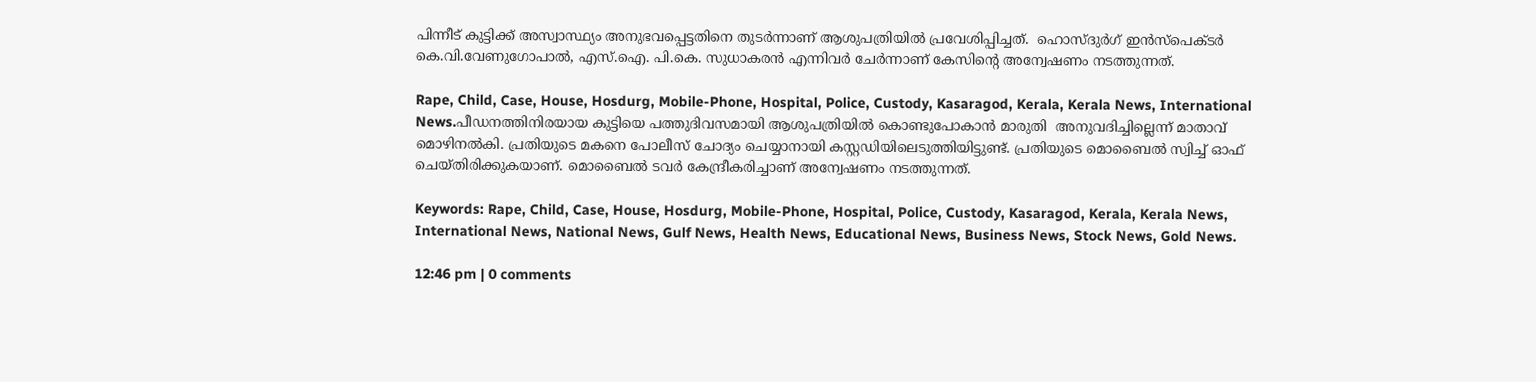പിന്നീട് കുട്ടിക്ക് അസ്വാസ്ഥ്യം അനുഭവപ്പെട്ടതിനെ തുടര്‍ന്നാണ് ആശുപത്രിയില്‍ പ്രവേശിപ്പിച്ചത്.  ഹൊസ്ദുര്‍ഗ് ഇന്‍സ്‌പെക്ടര്‍ കെ.വി.വേണുഗോപാല്‍, എസ്.ഐ. പി.കെ. സുധാകരന്‍ എന്നിവര്‍ ചേര്‍ന്നാണ് കേസിന്റെ അന്വേഷണം നടത്തുന്നത്.

Rape, Child, Case, House, Hosdurg, Mobile-Phone, Hospital, Police, Custody, Kasaragod, Kerala, Kerala News, International News.പീഡനത്തിനിരയായ കുട്ടിയെ പത്തുദിവസമായി ആശുപത്രിയില്‍ കൊണ്ടുപോകാന്‍ മാരുതി  അനുവദിച്ചില്ലെന്ന് മാതാവ് മൊഴിനല്‍കി. പ്രതിയുടെ മകനെ പോലീസ് ചോദ്യം ചെയ്യാനായി കസ്റ്റഡിയിലെടുത്തിയിട്ടുണ്ട്. പ്രതിയുടെ മൊബൈല്‍ സ്വിച്ച് ഓഫ് ചെയ്തിരിക്കുകയാണ്. മൊബൈല്‍ ടവര്‍ കേന്ദ്രീകരിച്ചാണ് അന്വേഷണം നടത്തുന്നത്.

Keywords: Rape, Child, Case, House, Hosdurg, Mobile-Phone, Hospital, Police, Custody, Kasaragod, Kerala, Kerala News, International News, National News, Gulf News, Health News, Educational News, Business News, Stock News, Gold News.

12:46 pm | 0 comments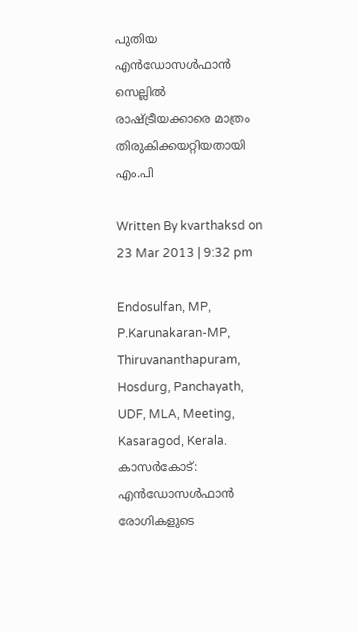പുതിയ എന്‍ഡോസള്‍ഫാന്‍ സെല്ലില്‍ രാഷ്ട്രീയക്കാരെ മാത്രം തിരുകിക്കയറ്റിയതായി എം.പി

Written By kvarthaksd on 23 Mar 2013 | 9:32 pm

Endosulfan, MP, P.Karunakaran-MP, Thiruvananthapuram, Hosdurg, Panchayath, UDF, MLA, Meeting, Kasaragod, Kerala.
കാസര്‍കോട്: എന്‍ഡോസള്‍ഫാന്‍ രോഗികളുടെ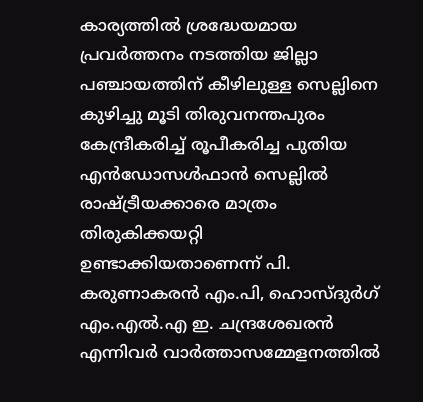കാര്യത്തില്‍ ശ്രദ്ധേയമായ പ്രവര്‍ത്തനം നടത്തിയ ജില്ലാ പഞ്ചായത്തിന് കീഴിലുള്ള സെല്ലിനെ കുഴിച്ചു മൂടി തിരുവനന്തപുരം കേന്ദ്രീകരിച്ച് രൂപീകരിച്ച പുതിയ എന്‍ഡോസള്‍ഫാന്‍ സെല്ലില്‍ രാഷ്ട്രീയക്കാരെ മാത്രം തിരുകിക്കയറ്റി ഉണ്ടാക്കിയതാണെന്ന് പി. കരുണാകരന്‍ എം.പി, ഹൊസ്ദുര്‍ഗ് എം.എല്‍.എ ഇ. ചന്ദ്രശേഖരന്‍ എന്നിവര്‍ വാര്‍ത്താസമ്മേളനത്തില്‍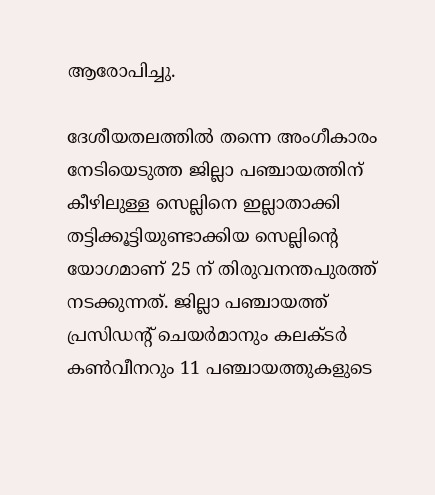ആരോപിച്ചു.

ദേശീയതലത്തില്‍ തന്നെ അംഗീകാരം നേടിയെടുത്ത ജില്ലാ പഞ്ചായത്തിന് കീഴിലുള്ള സെല്ലിനെ ഇല്ലാതാക്കി തട്ടിക്കൂട്ടിയുണ്ടാക്കിയ സെല്ലിന്റെ യോഗമാണ് 25 ന് തിരുവനന്തപുരത്ത് നടക്കുന്നത്. ജില്ലാ പഞ്ചായത്ത് പ്രസിഡന്റ് ചെയര്‍മാനും കലക്ടര്‍ കണ്‍വീനറും 11 പഞ്ചായത്തുകളുടെ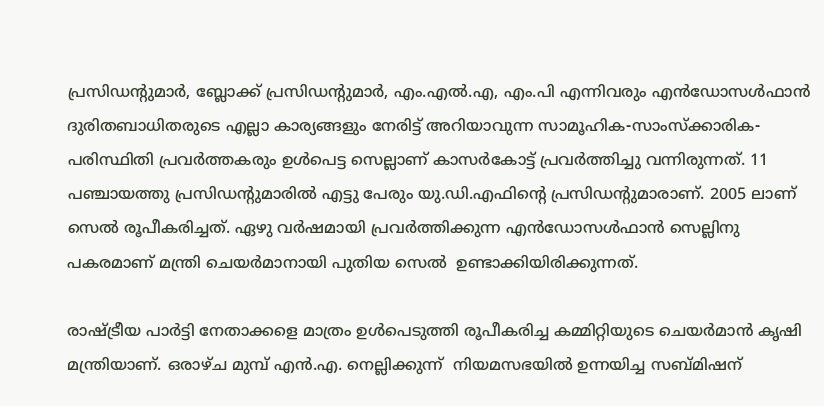പ്രസിഡന്റുമാര്‍, ബ്ലോക്ക് പ്രസിഡന്റുമാര്‍, എം.എല്‍.എ, എം.പി എന്നിവരും എന്‍ഡോസള്‍ഫാന്‍ ദുരിതബാധിതരുടെ എല്ലാ കാര്യങ്ങളും നേരിട്ട് അറിയാവുന്ന സാമൂഹിക-സാംസ്‌ക്കാരിക-പരിസ്ഥിതി പ്രവര്‍ത്തകരും ഉള്‍പെട്ട സെല്ലാണ് കാസര്‍കോട്ട് പ്രവര്‍ത്തിച്ചു വന്നിരുന്നത്. 11 പഞ്ചായത്തു പ്രസിഡന്റുമാരില്‍ എട്ടു പേരും യു.ഡി.എഫിന്റെ പ്രസിഡന്റുമാരാണ്. 2005 ലാണ് സെല്‍ രൂപീകരിച്ചത്. ഏഴു വര്‍ഷമായി പ്രവര്‍ത്തിക്കുന്ന എന്‍ഡോസള്‍ഫാന്‍ സെല്ലിനു പകരമാണ് മന്ത്രി ചെയര്‍മാനായി പുതിയ സെല്‍  ഉണ്ടാക്കിയിരിക്കുന്നത്.

രാഷ്ട്രീയ പാര്‍ട്ടി നേതാക്കളെ മാത്രം ഉള്‍പെടുത്തി രൂപീകരിച്ച കമ്മിറ്റിയുടെ ചെയര്‍മാന്‍ കൃഷി മന്ത്രിയാണ്. ഒരാഴ്ച മുമ്പ് എന്‍.എ. നെല്ലിക്കുന്ന്  നിയമസഭയില്‍ ഉന്നയിച്ച സബ്മിഷന്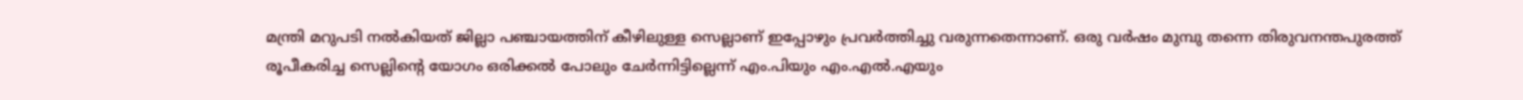മന്ത്രി മറുപടി നല്‍കിയത് ജില്ലാ പഞ്ചായത്തിന് കീഴിലുള്ള സെല്ലാണ് ഇപ്പോഴും പ്രവര്‍ത്തിച്ചു വരുന്നതെന്നാണ്. ഒരു വര്‍ഷം മുമ്പു തന്നെ തിരുവനന്തപുരത്ത് രൂപീകരിച്ച സെല്ലിന്റെ യോഗം ഒരിക്കല്‍ പോലും ചേര്‍ന്നിട്ടില്ലെന്ന് എം.പിയും എം.എല്‍.എയും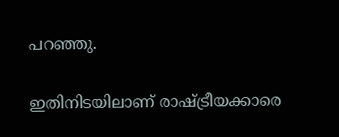പറഞ്ഞു.

ഇതിനിടയിലാണ് രാഷ്ട്രീയക്കാരെ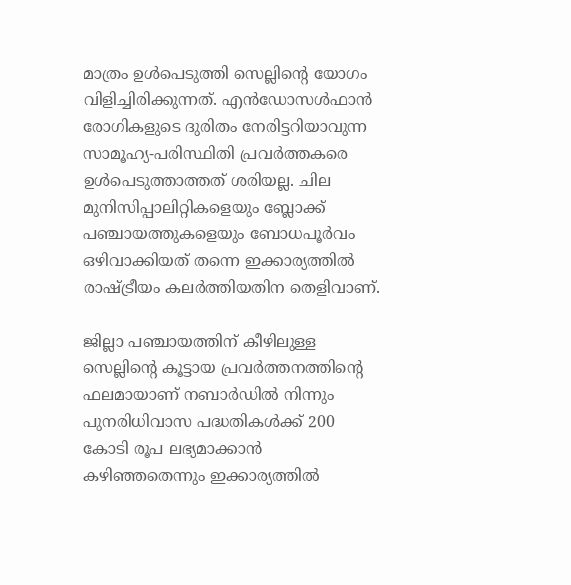മാത്രം ഉള്‍പെടുത്തി സെല്ലിന്റെ യോഗം വിളിച്ചിരിക്കുന്നത്. എന്‍ഡോസള്‍ഫാന്‍ രോഗികളുടെ ദുരിതം നേരിട്ടറിയാവുന്ന സാമൂഹ്യ-പരിസ്ഥിതി പ്രവര്‍ത്തകരെ ഉള്‍പെടുത്താത്തത് ശരിയല്ല. ചില മുനിസിപ്പാലിറ്റികളെയും ബ്ലോക്ക് പഞ്ചായത്തുകളെയും ബോധപൂര്‍വം ഒഴിവാക്കിയത് തന്നെ ഇക്കാര്യത്തില്‍ രാഷ്ട്രീയം കലര്‍ത്തിയതിന തെളിവാണ്.

ജില്ലാ പഞ്ചായത്തിന് കീഴിലുള്ള സെല്ലിന്റെ കൂട്ടായ പ്രവര്‍ത്തനത്തിന്റെ ഫലമായാണ് നബാര്‍ഡില്‍ നിന്നും പുനരിധിവാസ പദ്ധതികള്‍ക്ക് 200 കോടി രൂപ ലഭ്യമാക്കാന്‍ കഴിഞ്ഞതെന്നും ഇക്കാര്യത്തില്‍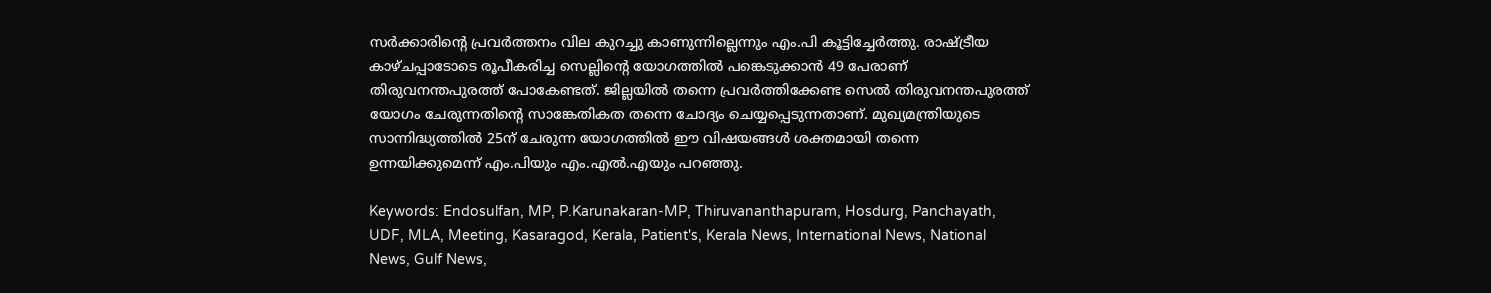സര്‍ക്കാരിന്റെ പ്രവര്‍ത്തനം വില കുറച്ചു കാണുന്നില്ലെന്നും എം.പി കൂട്ടിച്ചേര്‍ത്തു. രാഷ്ട്രീയ കാഴ്ചപ്പാടോടെ രൂപീകരിച്ച സെല്ലിന്റെ യോഗത്തില്‍ പങ്കെടുക്കാന്‍ 49 പേരാണ് തിരുവനന്തപുരത്ത് പോകേണ്ടത്. ജില്ലയില്‍ തന്നെ പ്രവര്‍ത്തിക്കേണ്ട സെല്‍ തിരുവനന്തപുരത്ത് യോഗം ചേരുന്നതിന്റെ സാങ്കേതികത തന്നെ ചോദ്യം ചെയ്യപ്പെടുന്നതാണ്. മുഖ്യമന്ത്രിയുടെ സാന്നിദ്ധ്യത്തില്‍ 25ന് ചേരുന്ന യോഗത്തില്‍ ഈ വിഷയങ്ങള്‍ ശക്തമായി തന്നെ ഉന്നയിക്കുമെന്ന് എം.പിയും എം.എല്‍.എയും പറഞ്ഞു.

Keywords: Endosulfan, MP, P.Karunakaran-MP, Thiruvananthapuram, Hosdurg, Panchayath, UDF, MLA, Meeting, Kasaragod, Kerala, Patient's, Kerala News, International News, National News, Gulf News,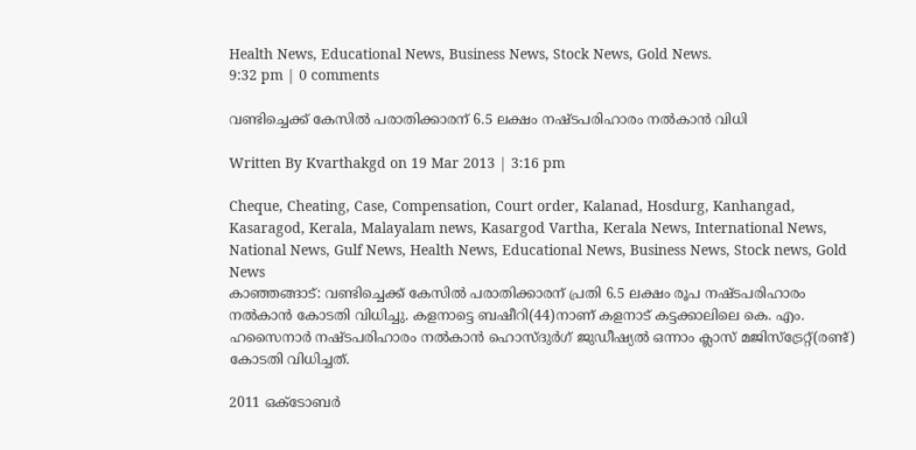Health News, Educational News, Business News, Stock News, Gold News.
9:32 pm | 0 comments

വണ്ടിച്ചെക്ക് കേസില്‍ പരാതിക്കാരന് 6.5 ലക്ഷം നഷ്ടപരിഹാരം നല്‍കാന്‍ വിധി

Written By Kvarthakgd on 19 Mar 2013 | 3:16 pm

Cheque, Cheating, Case, Compensation, Court order, Kalanad, Hosdurg, Kanhangad, Kasaragod, Kerala, Malayalam news, Kasargod Vartha, Kerala News, International News, National News, Gulf News, Health News, Educational News, Business News, Stock news, Gold News
കാഞ്ഞങ്ങാട്: വണ്ടിച്ചെക്ക് കേസില്‍ പരാതിക്കാരന് പ്രതി 6.5 ലക്ഷം രൂപ നഷ്ടപരിഹാരം നല്‍കാന്‍ കോടതി വിധിച്ചു. കളനാട്ടെ ബഷീറി(44)നാണ് കളനാട് കട്ടക്കാലിലെ കെ. എം. ഹസൈനാര്‍ നഷ്ടപരിഹാരം നല്‍കാന്‍ ഹൊസ്ദുര്‍ഗ് ജുഡീഷ്യല്‍ ഒന്നാം ക്ലാസ് മജിസ്‌ട്രേറ്റ്(രണ്ട്) കോടതി വിധിച്ചത്.

2011 ഒക്‌ടോബര്‍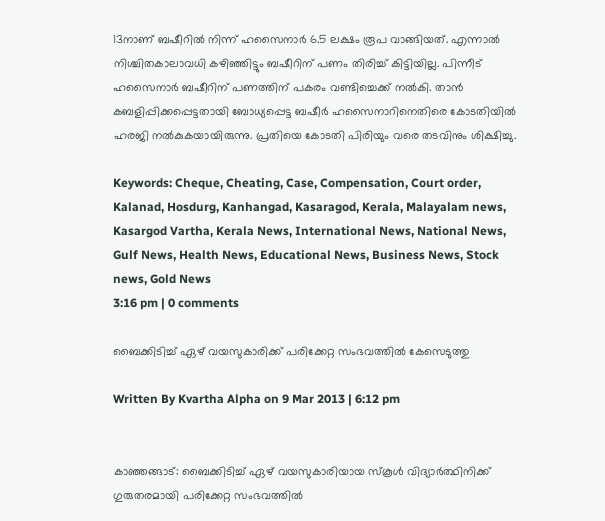13നാണ് ബഷീറില്‍ നിന്ന് ഹസൈനാര്‍ 6.5 ലക്ഷം രൂപ വാങ്ങിയത്. എന്നാല്‍ നിശ്ചിതകാലാവധി കഴിഞ്ഞിട്ടും ബഷീറിന് പണം തിരിച്ച് കിട്ടിയില്ല. പിന്നീട് ഹസൈനാര്‍ ബഷീറിന് പണത്തിന് പകരം വണ്ടിച്ചെക്ക് നല്‍കി. താന്‍ കബളിപ്പിക്കപ്പെട്ടതായി ബോധ്യപ്പെട്ട ബഷീര്‍ ഹസൈനാറിനെതിരെ കോടതിയില്‍ ഹരജി നല്‍കുകയായിരുന്നു. പ്രതിയെ കോടതി പിരിയും വരെ തടവിനും ശിക്ഷിച്ചു.

Keywords: Cheque, Cheating, Case, Compensation, Court order, Kalanad, Hosdurg, Kanhangad, Kasaragod, Kerala, Malayalam news, Kasargod Vartha, Kerala News, International News, National News, Gulf News, Health News, Educational News, Business News, Stock news, Gold News
3:16 pm | 0 comments

ബൈക്കിടിച്ച് ഏഴ് വയസുകാരിക്ക് പരിക്കേറ്റ സംഭവത്തില്‍ കേസെടുത്തു

Written By Kvartha Alpha on 9 Mar 2013 | 6:12 pm


കാഞ്ഞങ്ങാട്: ബൈക്കിടിച്ച് ഏഴ് വയസുകാരിയായ സ്‌കൂള്‍ വിദ്യാര്‍ത്ഥിനിക്ക് ഗുരുതരമായി പരിക്കേറ്റ സംഭവത്തില്‍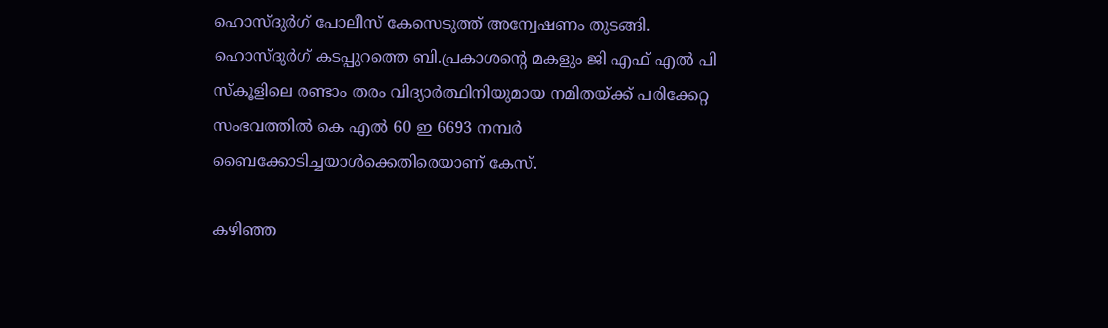ഹൊസ്ദുര്‍ഗ് പോലീസ് കേസെടുത്ത് അന്വേഷണം തുടങ്ങി. ഹൊസ്ദുര്‍ഗ് കടപ്പുറത്തെ ബി.പ്രകാശന്റെ മകളും ജി എഫ് എല്‍ പി സ്‌കൂളിലെ രണ്ടാം തരം വിദ്യാര്‍ത്ഥിനിയുമായ നമിതയ്ക്ക് പരിക്കേറ്റ സംഭവത്തില്‍ കെ എല്‍ 60 ഇ 6693 നമ്പര്‍ ബൈക്കോടിച്ചയാള്‍ക്കെതിരെയാണ് കേസ്.

കഴിഞ്ഞ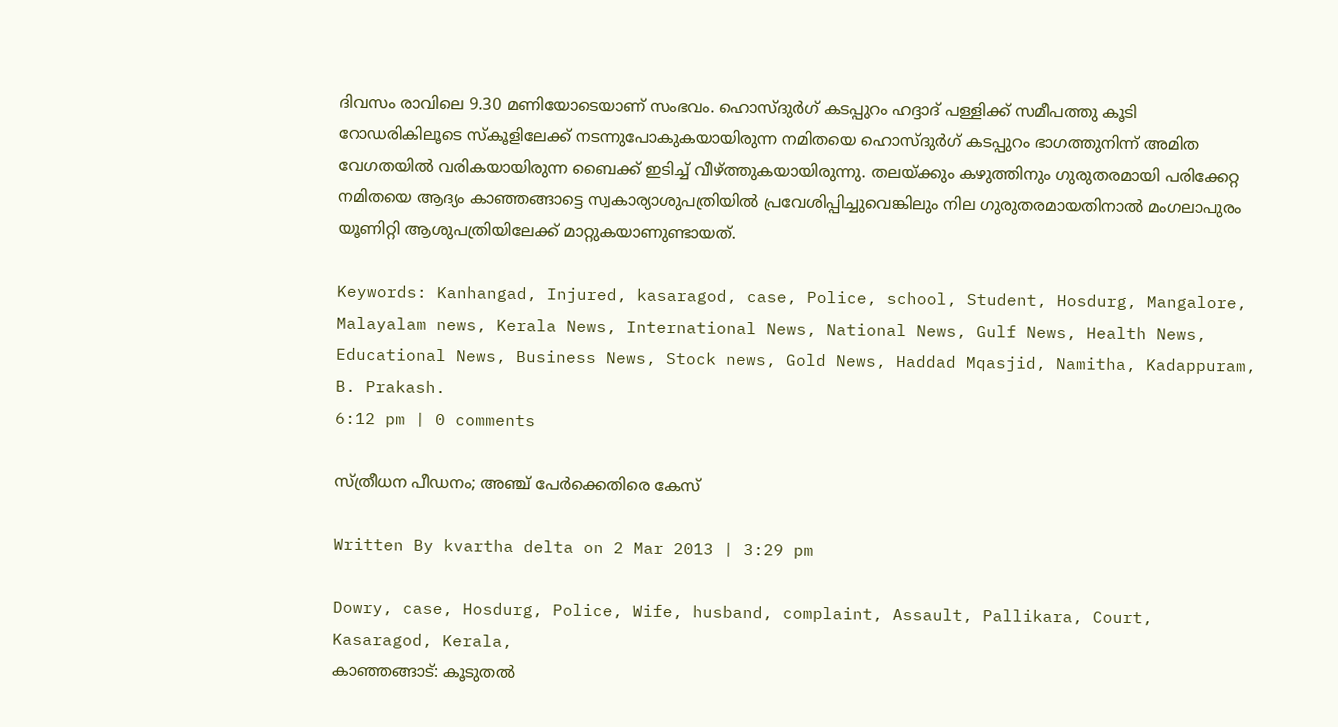ദിവസം രാവിലെ 9.30 മണിയോടെയാണ് സംഭവം. ഹൊസ്ദുര്‍ഗ് കടപ്പുറം ഹദ്ദാദ് പള്ളിക്ക് സമീപത്തു കൂടി റോഡരികിലൂടെ സ്‌കൂളിലേക്ക് നടന്നുപോകുകയായിരുന്ന നമിതയെ ഹൊസ്ദുര്‍ഗ് കടപ്പുറം ഭാഗത്തുനിന്ന് അമിത വേഗതയില്‍ വരികയായിരുന്ന ബൈക്ക് ഇടിച്ച് വീഴ്ത്തുകയായിരുന്നു. തലയ്ക്കും കഴുത്തിനും ഗുരുതരമായി പരിക്കേറ്റ നമിതയെ ആദ്യം കാഞ്ഞങ്ങാട്ടെ സ്വകാര്യാശുപത്രിയില്‍ പ്രവേശിപ്പിച്ചുവെങ്കിലും നില ഗുരുതരമായതിനാല്‍ മംഗലാപുരം യൂണിറ്റി ആശുപത്രിയിലേക്ക് മാറ്റുകയാണുണ്ടായത്.

Keywords: Kanhangad, Injured, kasaragod, case, Police, school, Student, Hosdurg, Mangalore, Malayalam news, Kerala News, International News, National News, Gulf News, Health News, Educational News, Business News, Stock news, Gold News, Haddad Mqasjid, Namitha, Kadappuram, B. Prakash.
6:12 pm | 0 comments

സ്ത്രീധന പീഡനം; അഞ്ച് പേര്‍ക്കെതിരെ കേസ്

Written By kvartha delta on 2 Mar 2013 | 3:29 pm

Dowry, case, Hosdurg, Police, Wife, husband, complaint, Assault, Pallikara, Court, Kasaragod, Kerala,
കാഞ്ഞങ്ങാട്: കൂടുതല്‍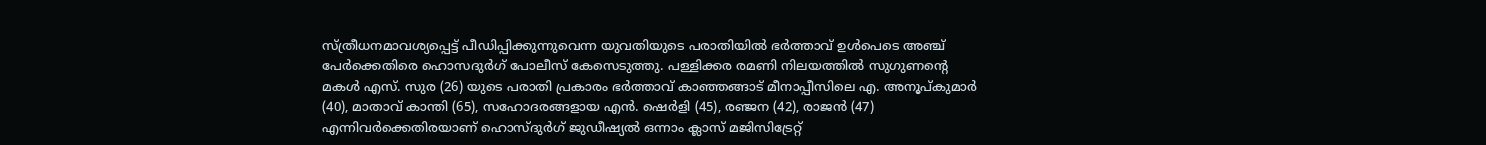സ്ത്രീധനമാവശ്യപ്പെട്ട് പീഡിപ്പിക്കുന്നുവെന്ന യുവതിയുടെ പരാതിയില്‍ ഭര്‍ത്താവ് ഉള്‍പെടെ അഞ്ച് പേര്‍ക്കെതിരെ ഹൊസദുര്‍ഗ് പോലീസ് കേസെടുത്തു. പള്ളിക്കര രമണി നിലയത്തില്‍ സുഗുണന്റെ മകള്‍ എസ്. സുര (26) യുടെ പരാതി പ്രകാരം ഭര്‍ത്താവ് കാഞ്ഞങ്ങാട് മീനാപ്പീസിലെ എ. അനൂപ്കുമാര്‍ (40), മാതാവ് കാന്തി (65), സഹോദരങ്ങളായ എന്‍. ഷെര്‍ളി (45), രഞ്ജന (42), രാജന്‍ (47) എന്നിവര്‍ക്കെതിരയാണ് ഹൊസ്ദുര്‍ഗ് ജുഡീഷ്യല്‍ ഒന്നാം ക്ലാസ് മജിസിട്രേറ്റ്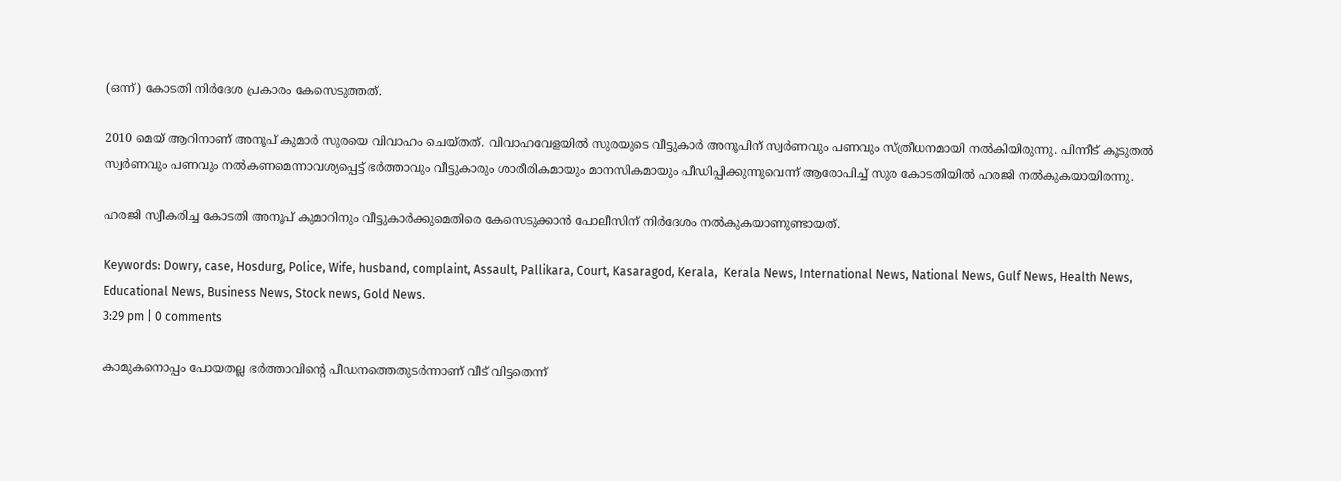(ഒന്ന്) കോടതി നിര്‍ദേശ പ്രകാരം കേസെടുത്തത്.

2010 മെയ് ആറിനാണ് അനൂപ് കുമാര്‍ സുരയെ വിവാഹം ചെയ്തത്. വിവാഹവേളയില്‍ സുരയുടെ വീട്ടുകാര്‍ അനൂപിന് സ്വര്‍ണവും പണവും സ്ത്രീധനമായി നല്‍കിയിരുന്നു. പിന്നീട് കൂടുതല്‍ സ്വര്‍ണവും പണവും നല്‍കണമെന്നാവശ്യപ്പെട്ട് ഭര്‍ത്താവും വീട്ടുകാരും ശാരീരികമായും മാനസികമായും പീഡിപ്പിക്കുന്നുവെന്ന് ആരോപിച്ച് സുര കോടതിയില്‍ ഹരജി നല്‍കുകയായിരന്നു.

ഹരജി സ്വീകരിച്ച കോടതി അനൂപ് കുമാറിനും വീട്ടുകാര്‍ക്കുമെതിരെ കേസെടുക്കാന്‍ പോലീസിന് നിര്‍ദേശം നല്‍കുകയാണുണ്ടായത്.

Keywords: Dowry, case, Hosdurg, Police, Wife, husband, complaint, Assault, Pallikara, Court, Kasaragod, Kerala,  Kerala News, International News, National News, Gulf News, Health News, Educational News, Business News, Stock news, Gold News.
3:29 pm | 0 comments

കാമുകനൊപ്പം പോയതല്ല ഭര്‍ത്താവിന്റെ പീഡനത്തെതുടര്‍ന്നാണ് വീട് വിട്ടതെന്ന്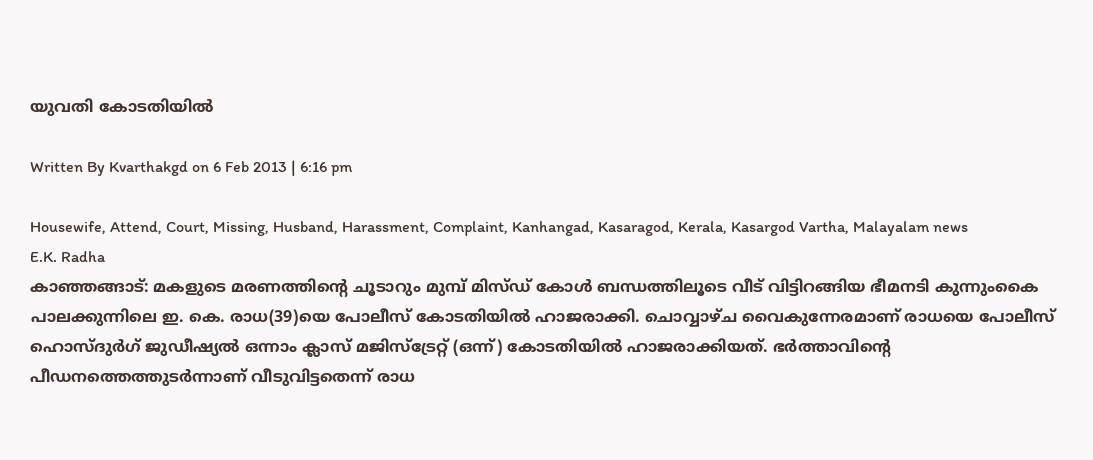യുവതി കോടതിയില്‍

Written By Kvarthakgd on 6 Feb 2013 | 6:16 pm

Housewife, Attend, Court, Missing, Husband, Harassment, Complaint, Kanhangad, Kasaragod, Kerala, Kasargod Vartha, Malayalam news
E.K. Radha
കാഞ്ഞങ്ങാട്: മകളുടെ മരണത്തിന്റെ ചൂടാറും മുമ്പ് മിസ്ഡ് കോള്‍ ബന്ധത്തിലൂടെ വീട് വിട്ടിറങ്ങിയ ഭീമനടി കുന്നുംകൈ പാലക്കുന്നിലെ ഇ. കെ. രാധ(39)യെ പോലീസ് കോടതിയില്‍ ഹാജരാക്കി. ചൊവ്വാഴ്ച വൈകുന്നേരമാണ് രാധയെ പോലീസ് ഹൊസ്ദുര്‍ഗ് ജുഡീഷ്യല്‍ ഒന്നാം ക്ലാസ് മജിസ്‌ട്രേറ്റ് (ഒന്ന്) കോടതിയില്‍ ഹാജരാക്കിയത്. ഭര്‍ത്താവിന്റെ പീഡനത്തെത്തുടര്‍ന്നാണ് വീടുവിട്ടതെന്ന് രാധ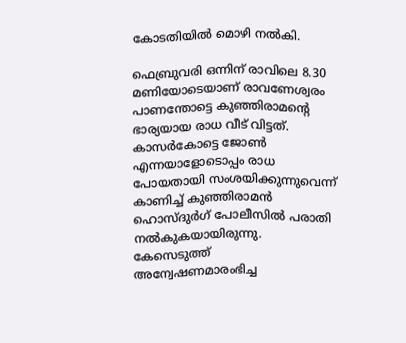കോടതിയില്‍ മൊഴി നല്‍കി.

ഫെബ്രുവരി ഒന്നിന് രാവിലെ 8.30 മണിയോടെയാണ് രാവണേശ്വരം പാണന്തോട്ടെ കുഞ്ഞിരാമന്റെ ഭാര്യയായ രാധ വീട് വിട്ടത്. കാസര്‍കോട്ടെ ജോണ്‍ എന്നയാളോടൊപ്പം രാധ പോയതായി സംശയിക്കുന്നുവെന്ന് കാണിച്ച് കുഞ്ഞിരാമന്‍ ഹൊസ്ദുര്‍ഗ് പോലീസില്‍ പരാതി നല്‍കുകയായിരുന്നു. കേസെടുത്ത് അന്വേഷണമാരംഭിച്ച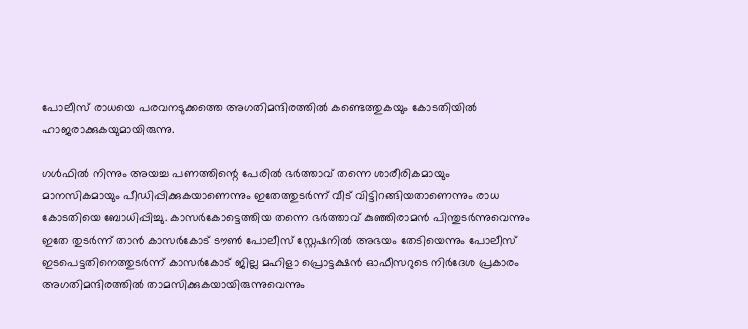പോലീസ് രാധയെ പരവനടുക്കത്തെ അഗതിമന്ദിരത്തില്‍ കണ്ടെത്തുകയും കോടതിയില്‍ ഹാജരാക്കുകയുമായിരുന്നു.

ഗള്‍ഫില്‍ നിന്നും അയച്ച പണത്തിന്റെ പേരില്‍ ഭര്‍ത്താവ് തന്നെ ശാരീരികമായും മാനസികമായും പീഡിപ്പിക്കുകയാണെന്നും ഇതേത്തുടര്‍ന്ന് വീട് വിട്ടിറങ്ങിയതാണെന്നും രാധ കോടതിയെ ബോധിപ്പിച്ചു. കാസര്‍കോട്ടെത്തിയ തന്നെ ഭര്‍ത്താവ് കുഞ്ഞിരാമന്‍ പിന്തുടര്‍ന്നുവെന്നും ഇതേ തുടര്‍ന്ന് താന്‍ കാസര്‍കോട് ടൗണ്‍ പോലീസ് സ്റ്റേഷനില്‍ അഭയം തേടിയെന്നും പോലീസ് ഇടപെട്ടതിനെത്തുടര്‍ന്ന് കാസര്‍കോട് ജില്ല മഹിളാ പ്രൊട്ടക്ഷന്‍ ഓഫീസറുടെ നിര്‍ദേശ പ്രകാരം അഗതിമന്ദിരത്തില്‍ താമസിക്കുകയായിരുന്നുവെന്നും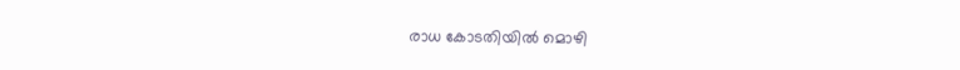രാധ കോടതിയില്‍ മൊഴി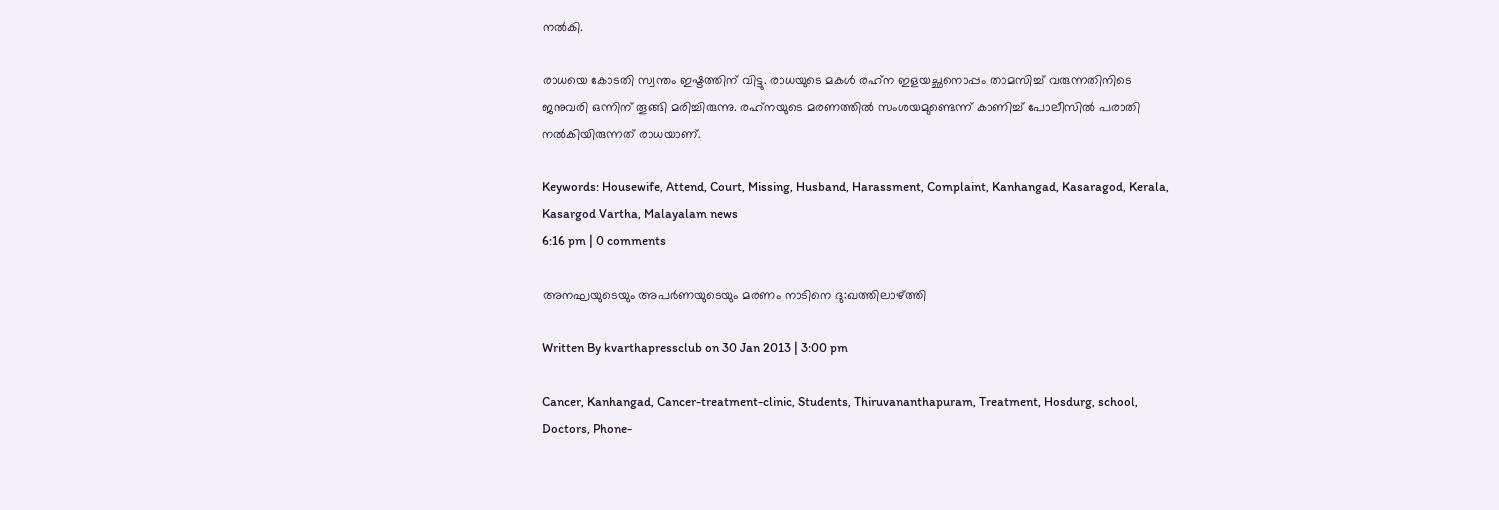നല്‍കി.

രാധയെ കോടതി സ്വന്തം ഇഷ്ടത്തിന് വിട്ടു. രാധയുടെ മകള്‍ രഹ്‌ന ഇളയച്ഛനൊപ്പം താമസിച്ച് വരുന്നതിനിടെ ജനുവരി ഒന്നിന് തൂങ്ങി മരിച്ചിരുന്നു. രഹ്‌നയുടെ മരണത്തില്‍ സംശയമുണ്ടെന്ന് കാണിച്ച് പോലീസില്‍ പരാതി നല്‍കിയിരുന്നത് രാധയാണ്.

Keywords: Housewife, Attend, Court, Missing, Husband, Harassment, Complaint, Kanhangad, Kasaragod, Kerala, Kasargod Vartha, Malayalam news
6:16 pm | 0 comments

അനഘയുടെയും അപര്‍ണയുടെയും മരണം നാടിനെ ദു:ഖത്തിലാഴ്ത്തി

Written By kvarthapressclub on 30 Jan 2013 | 3:00 pm

Cancer, Kanhangad, Cancer-treatment-clinic, Students, Thiruvananthapuram, Treatment, Hosdurg, school, Doctors, Phone-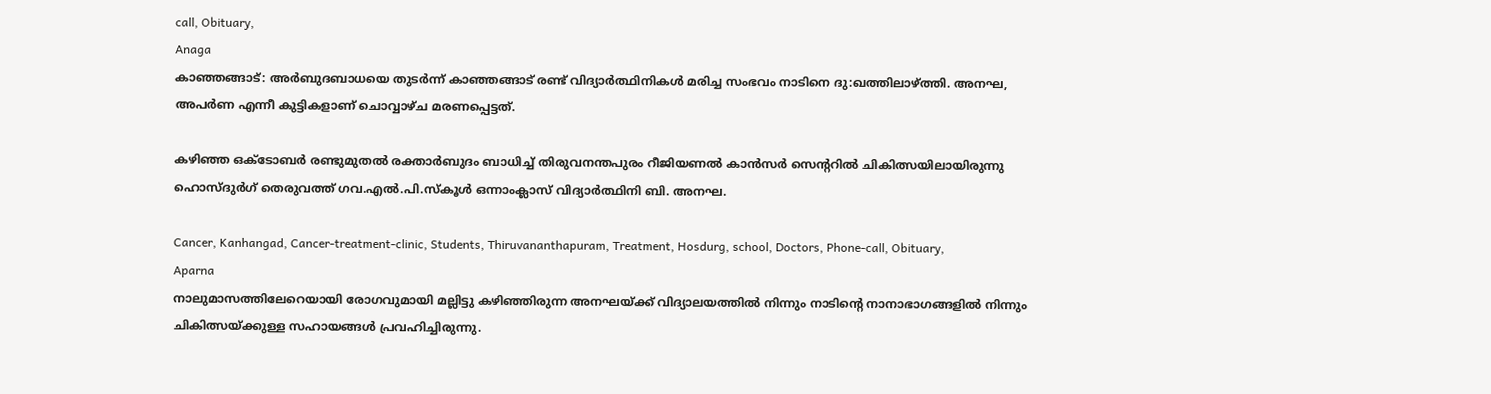call, Obituary,
Anaga
കാഞ്ഞങ്ങാട്: അര്‍ബുദബാധയെ തുടര്‍ന്ന് കാഞ്ഞങ്ങാട് രണ്ട് വിദ്യാര്‍ത്ഥിനികള്‍ മരിച്ച സംഭവം നാടിനെ ദു:ഖത്തിലാഴ്ത്തി. അനഘ, അപര്‍ണ എന്നീ കുട്ടികളാണ് ചൊവ്വാഴ്ച മരണപ്പെട്ടത്.

കഴിഞ്ഞ ഒക്ടോബര്‍ രണ്ടുമുതല്‍ രക്താര്‍ബുദം ബാധിച്ച് തിരുവനന്തപുരം റീജിയണല്‍ കാന്‍സര്‍ സെന്ററില്‍ ചികിത്സയിലായിരുന്നു ഹൊസ്ദുര്‍ഗ് തെരുവത്ത് ഗവ.എല്‍.പി.സ്കൂള്‍ ഒന്നാംക്ലാസ് വിദ്യാര്‍ത്ഥിനി ബി. അനഘ.

Cancer, Kanhangad, Cancer-treatment-clinic, Students, Thiruvananthapuram, Treatment, Hosdurg, school, Doctors, Phone-call, Obituary,
Aparna
നാലുമാസത്തിലേറെയായി രോഗവുമായി മല്ലിട്ടു കഴിഞ്ഞിരുന്ന അനഘയ്ക്ക് വിദ്യാലയത്തില്‍ നിന്നും നാടിന്റെ നാനാഭാഗങ്ങളില്‍ നിന്നും ചികിത്സയ്ക്കുള്ള സഹായങ്ങള്‍ പ്രവഹിച്ചിരുന്നു.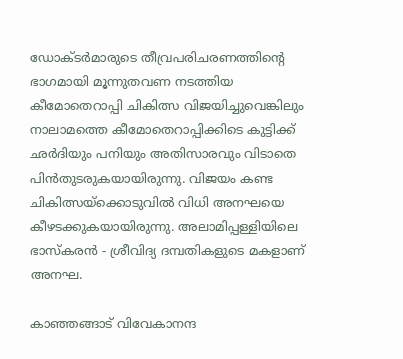ഡോക്ടര്‍മാരുടെ തീവ്രപരിചരണത്തിന്റെ ഭാഗമായി മൂന്നുതവണ നടത്തിയ കീമോതെറാപ്പി ചികിത്സ വിജയിച്ചുവെങ്കിലും നാലാമത്തെ കീമോതെറാപ്പിക്കിടെ കുട്ടിക്ക് ഛര്‍ദിയും പനിയും അതിസാരവും വിടാതെ പിന്‍തുടരുകയായിരുന്നു. വിജയം കണ്ട ചികിത്സയ്‌ക്കൊടുവില്‍ വിധി അനഘയെ കീഴടക്കുകയായിരുന്നു. അലാമിപ്പള്ളിയിലെ ഭാസ്കരന്‍ - ശ്രീവിദ്യ ദമ്പതികളുടെ മകളാണ് അനഘ.

കാഞ്ഞങ്ങാട് വിവേകാനന്ദ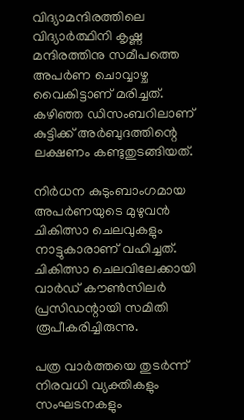വിദ്യാമന്ദിരത്തിലെ വിദ്യാര്‍ത്ഥിനി കൃഷ്ണ മന്ദിരത്തിനു സമീപത്തെ അപര്‍ണ ചൊവ്വാഴ്ച വൈകിട്ടാണ് മരിച്ചത്. കഴിഞ്ഞ ഡിസംബറിലാണ് കുട്ടിക്ക് അര്‍ബുദത്തിന്റെ ലക്ഷണം കണ്ടുതുടങ്ങിയത്.

നിര്‍ധന കുടുംബാംഗമായ അപര്‍ണയുടെ മുഴുവന്‍ ചികിത്സാ ചെലവുകളും നാട്ടുകാരാണ് വഹിച്ചത്. ചികിത്സാ ചെലവിലേക്കായി വാര്‍ഡ് കൗണ്‍സിലര്‍ പ്രസിഡന്റായി സമിതി രൂപീകരിച്ചിരുന്നു.

പത്ര വാര്‍ത്തയെ തുടര്‍ന്ന് നിരവധി വ്യക്തികളും സംഘടനകളും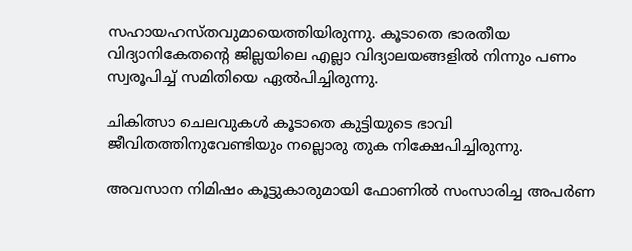സഹായഹസ്തവുമായെത്തിയിരുന്നു. കൂടാതെ ഭാരതീയ വിദ്യാനികേതന്റെ ജില്ലയിലെ എല്ലാ വിദ്യാലയങ്ങളില്‍ നിന്നും പണം സ്വരൂപിച്ച് സമിതിയെ ഏല്‍പിച്ചിരുന്നു.

ചികിത്സാ ചെലവുകള്‍ കൂടാതെ കുട്ടിയുടെ ഭാവി ജീവിതത്തിനുവേണ്ടിയും നല്ലൊരു തുക നിക്ഷേപിച്ചിരുന്നു.

അവസാന നിമിഷം കൂട്ടുകാരുമായി ഫോണില്‍ സംസാരിച്ച അപര്‍ണ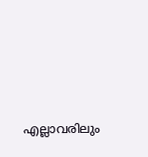എല്ലാവരിലും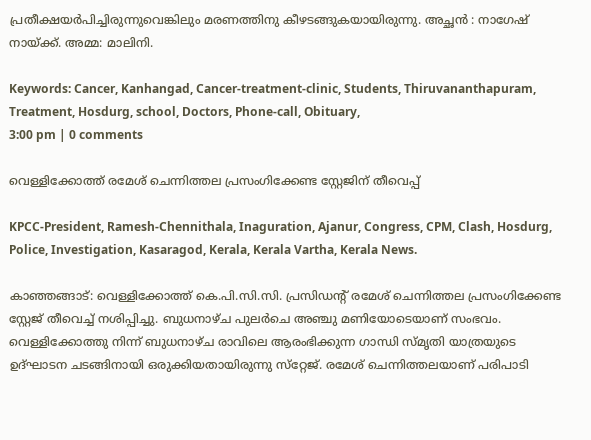പ്രതീക്ഷയര്‍പിച്ചിരുന്നുവെങ്കിലും മരണത്തിനു കീഴടങ്ങുകയായിരുന്നു. അച്ഛന്‍ : നാഗേഷ് നായ്ക്ക്. അമ്മ: മാലിനി.

Keywords: Cancer, Kanhangad, Cancer-treatment-clinic, Students, Thiruvananthapuram, Treatment, Hosdurg, school, Doctors, Phone-call, Obituary,
3:00 pm | 0 comments

വെള്ളിക്കോത്ത് രമേശ് ചെന്നിത്തല പ്രസംഗിക്കേണ്ട സ്റ്റേജിന് തീവെപ്പ്

KPCC-President, Ramesh-Chennithala, Inaguration, Ajanur, Congress, CPM, Clash, Hosdurg, Police, Investigation, Kasaragod, Kerala, Kerala Vartha, Kerala News.

കാഞ്ഞങ്ങാട്: വെള്ളിക്കോത്ത് കെ.പി.സി.സി. പ്രസിഡന്റ് രമേശ് ചെന്നിത്തല പ്രസംഗിക്കേണ്ട സ്റ്റേജ് തീവെച്ച് നശിപ്പിച്ചു. ബുധനാഴ്ച പുലര്‍ചെ അഞ്ചു മണിയോടെയാണ് സംഭവം. വെള്ളിക്കോത്തു നിന്ന് ബുധനാഴ്ച രാവിലെ ആരംഭിക്കുന്ന ഗാന്ധി സ്മൃതി യാത്രയുടെ ഉദ്ഘാടന ചടങ്ങിനായി ഒരുക്കിയതായിരുന്നു സ്‌റ്റേജ്. രമേശ് ചെന്നിത്തലയാണ് പരിപാടി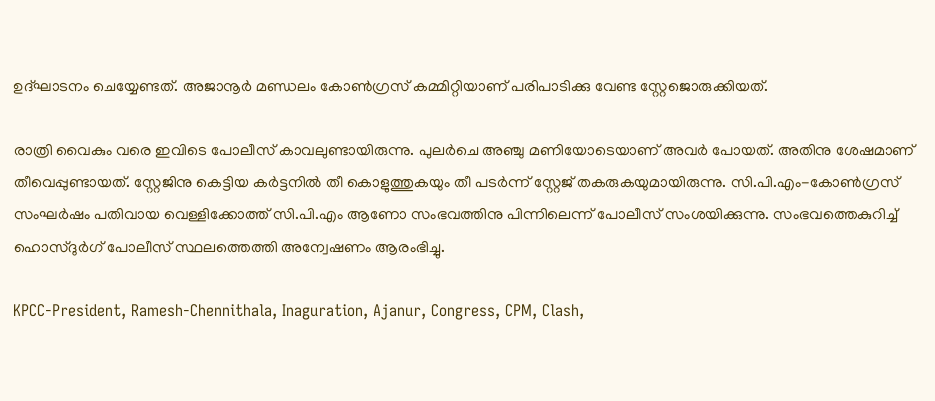ഉദ്ഘാടനം ചെയ്യേണ്ടത്. അജാനൂര്‍ മണ്ഡലം കോണ്‍ഗ്രസ് കമ്മിറ്റിയാണ് പരിപാടിക്കു വേണ്ട സ്റ്റേജൊരുക്കിയത്.

രാത്രി വൈകും വരെ ഇവിടെ പോലീസ് കാവലുണ്ടായിരുന്നു. പുലര്‍ചെ അഞ്ചു മണിയോടെയാണ് അവര്‍ പോയത്. അതിനു ശേഷമാണ് തീവെപ്പുണ്ടായത്. സ്റ്റേജിനു കെട്ടിയ കര്‍ട്ടനില്‍ തീ കൊളുത്തുകയും തീ പടര്‍ന്ന് സ്റ്റേജ് തകരുകയുമായിരുന്നു. സി.പി.എം-കോണ്‍ഗ്രസ് സംഘര്‍ഷം പതിവായ വെള്ളിക്കോത്ത് സി.പി.എം ആണോ സംഭവത്തിനു പിന്നിലെന്ന് പോലീസ് സംശയിക്കുന്നു. സംഭവത്തെകുറിച്ച് ഹൊസ്ദുര്‍ഗ് പോലീസ് സ്ഥലത്തെത്തി അന്വേഷണം ആരംഭിച്ചു.

KPCC-President, Ramesh-Chennithala, Inaguration, Ajanur, Congress, CPM, Clash,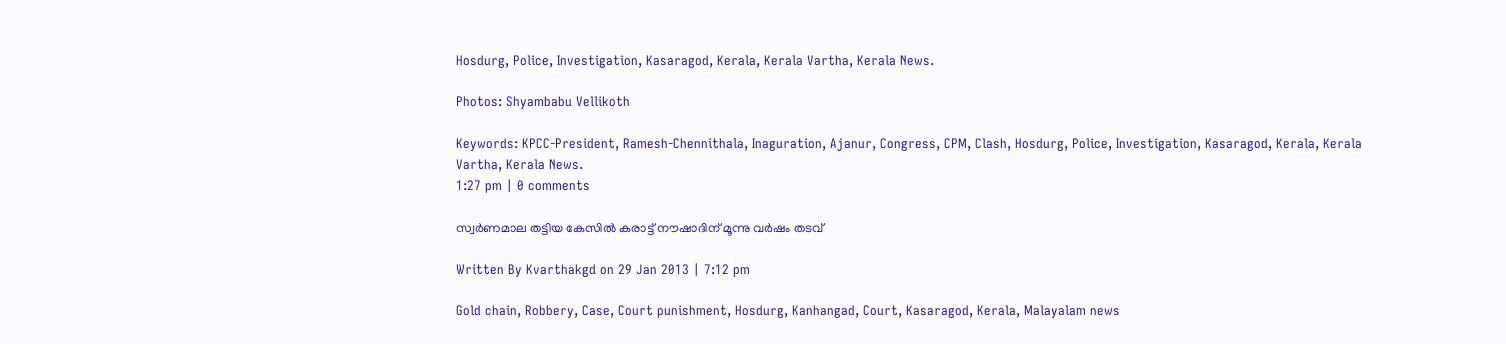Hosdurg, Police, Investigation, Kasaragod, Kerala, Kerala Vartha, Kerala News.

Photos: Shyambabu Vellikoth

Keywords: KPCC-President, Ramesh-Chennithala, Inaguration, Ajanur, Congress, CPM, Clash, Hosdurg, Police, Investigation, Kasaragod, Kerala, Kerala Vartha, Kerala News.
1:27 pm | 0 comments

സ്വര്‍ണമാല തട്ടിയ കേസില്‍ കരാട്ട് നൗഷാദിന് മൂന്നു വര്‍ഷം തടവ്

Written By Kvarthakgd on 29 Jan 2013 | 7:12 pm

Gold chain, Robbery, Case, Court punishment, Hosdurg, Kanhangad, Court, Kasaragod, Kerala, Malayalam news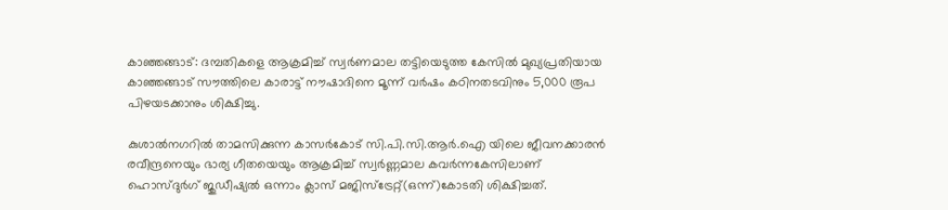കാഞ്ഞങ്ങാട്: ദമ്പതികളെ ആക്രമിച്ച് സ്വര്‍ണമാല തട്ടിയെടുത്ത കേസില്‍ മുഖ്യപ്രതിയായ കാഞ്ഞങ്ങാട് സൗത്തിലെ കാരാട്ട് നൗഷാദിനെ മൂന്ന് വര്‍ഷം കഠിനതടവിനും 5,000 രൂപ പിഴയടക്കാനും ശിക്ഷിച്ചു.

കുശാല്‍നഗറില്‍ താമസിക്കുന്ന കാസര്‍കോട് സി.പി.സി.ആര്‍.ഐ യിലെ ജീവനക്കാരന്‍ രവീന്ദ്രനെയും ഭാര്യ ഗീതയെയും ആക്രമിച്ച് സ്വര്‍ണ്ണമാല കവര്‍ന്നകേസിലാണ് ഹൊസ്ദുര്‍ഗ് ജുഡീഷ്യല്‍ ഒന്നാം ക്ലാസ് മജിസ്‌ട്രേറ്റ്(ഒന്ന്)കോടതി ശിക്ഷിച്ചത്.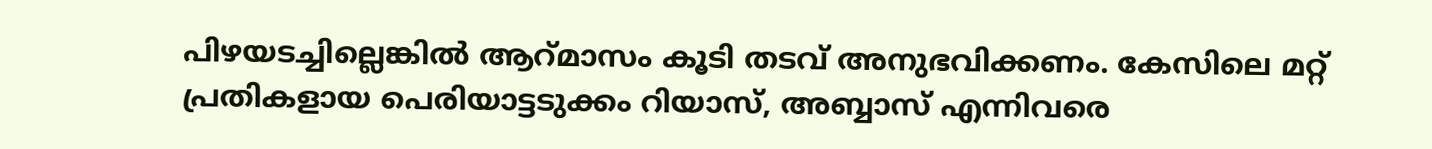പിഴയടച്ചില്ലെങ്കില്‍ ആറ്മാസം കൂടി തടവ് അനുഭവിക്കണം. കേസിലെ മറ്റ് പ്രതികളായ പെരിയാട്ടടുക്കം റിയാസ്, അബ്ബാസ് എന്നിവരെ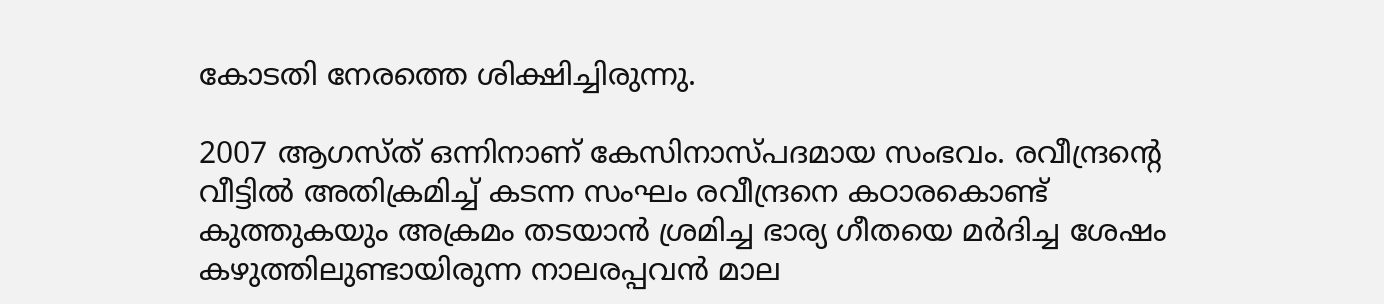കോടതി നേരത്തെ ശിക്ഷിച്ചിരുന്നു.

2007 ആഗസ്ത് ഒന്നിനാണ് കേസിനാസ്പദമായ സംഭവം. രവീന്ദ്രന്റെ വീട്ടില്‍ അതിക്രമിച്ച് കടന്ന സംഘം രവീന്ദ്രനെ കഠാരകൊണ്ട് കുത്തുകയും അക്രമം തടയാന്‍ ശ്രമിച്ച ഭാര്യ ഗീതയെ മര്‍ദിച്ച ശേഷം കഴുത്തിലുണ്ടായിരുന്ന നാലരപ്പവന്‍ മാല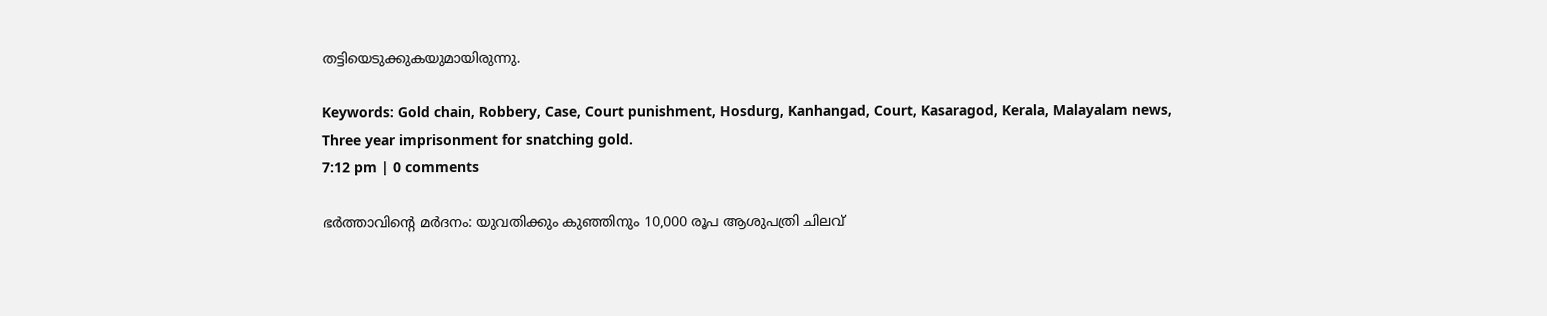തട്ടിയെടുക്കുകയുമായിരുന്നു.

Keywords: Gold chain, Robbery, Case, Court punishment, Hosdurg, Kanhangad, Court, Kasaragod, Kerala, Malayalam news, Three year imprisonment for snatching gold.
7:12 pm | 0 comments

ഭര്‍ത്താവിന്റെ മര്‍ദനം: യുവതിക്കും കുഞ്ഞിനും 10,000 രൂപ ആശുപത്രി ചിലവ്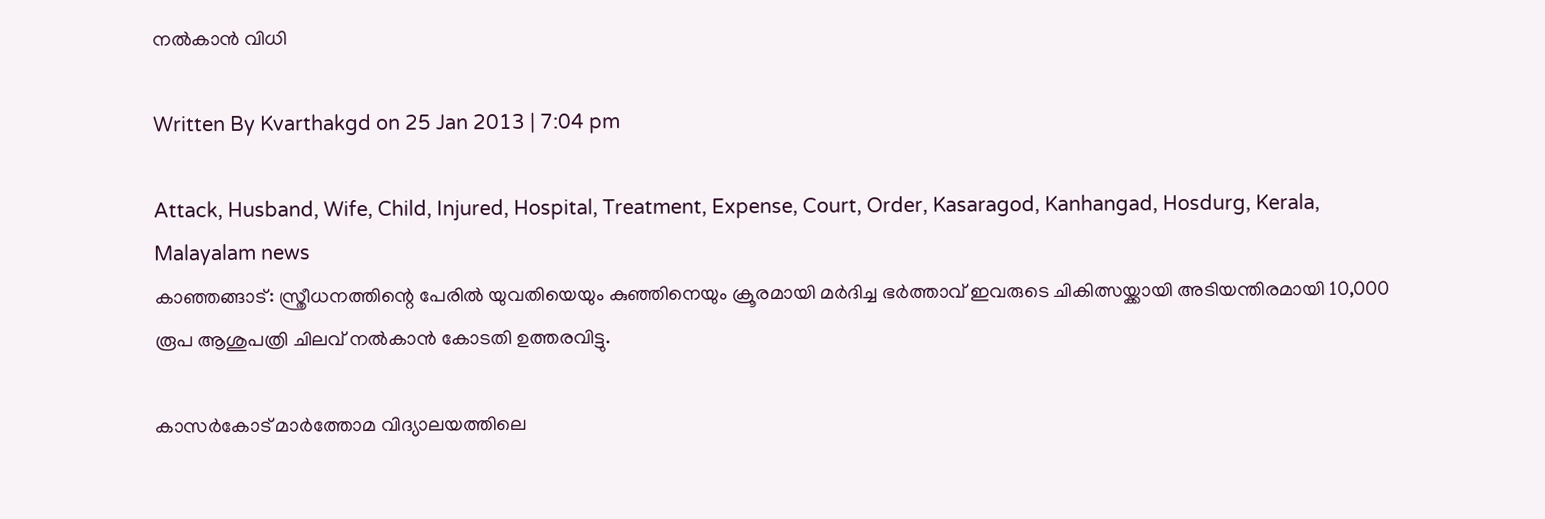നല്‍കാന്‍ വിധി

Written By Kvarthakgd on 25 Jan 2013 | 7:04 pm

Attack, Husband, Wife, Child, Injured, Hospital, Treatment, Expense, Court, Order, Kasaragod, Kanhangad, Hosdurg, Kerala, Malayalam news
കാഞ്ഞങ്ങാട്: സ്ത്രീധനത്തിന്റെ പേരില്‍ യുവതിയെയും കുഞ്ഞിനെയും ക്രൂരമായി മര്‍ദിച്ച ഭര്‍ത്താവ് ഇവരുടെ ചികിത്സയ്ക്കായി അടിയന്തിരമായി 10,000 രൂപ ആശുപത്രി ചിലവ് നല്‍കാന്‍ കോടതി ഉത്തരവിട്ടു.

കാസര്‍കോട് മാര്‍ത്തോമ വിദ്യാലയത്തിലെ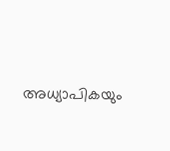അധ്യാപികയും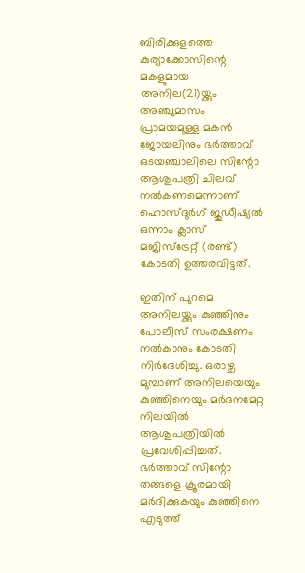ബിരിക്കുളത്തെ കുര്യാക്കോസിന്റെ മകളുമായ അനില(21)യ്ക്കും അഞ്ചുമാസം പ്രാമയമുള്ള മകന്‍ ജോയലിനും ഭര്‍ത്താവ് ഒടയഞ്ചാലിലെ സിന്റോ ആശുപത്രി ചിലവ് നല്‍കണമെന്നാണ് ഹൊസ്ദുര്‍ഗ് ജുഡീഷ്യല്‍ ഒന്നാം ക്ലാസ് മജിസ്‌ട്രേറ്റ് (രണ്ട്) കോടതി ഉത്തരവിട്ടത്.

ഇതിന് പുറമെ അനിലയ്ക്കും കുഞ്ഞിനും പോലീസ് സംരക്ഷണം നല്‍കാനും കോടതി നിര്‍ദേശിച്ചു. ഒരാഴ്ച മുമ്പാണ് അനിലയെയും കുഞ്ഞിനെയും മര്‍ദനമേറ്റ നിലയില്‍ ആശുപത്രിയില്‍ പ്രവേശിപ്പിച്ചത്. ഭര്‍ത്താവ് സിന്റോ തങ്ങളെ ക്രൂരമായി മര്‍ദിക്കുകയും കുഞ്ഞിനെ എടുത്ത്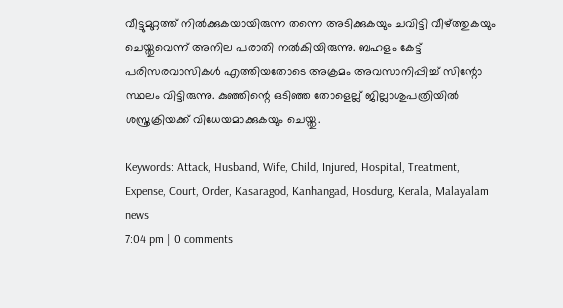വീട്ടുമുറ്റത്ത് നില്‍ക്കുകയായിരുന്ന തന്നെ അടിക്കുകയും ചവിട്ടി വീഴ്ത്തുകയും ചെയ്തുവെന്ന് അനില പരാതി നല്‍കിയിരുന്നു. ബഹളം കേട്ട് പരിസരവാസികള്‍ എത്തിയതോടെ അക്രമം അവസാനിപ്പിച്ച് സിന്റോ സ്ഥലം വിട്ടിരുന്നു. കുഞ്ഞിന്റെ ഒടിഞ്ഞ തോളെല്ല് ജില്ലാശുപത്രിയില്‍ ശസ്ത്രക്രിയക്ക് വിധേയമാക്കുകയും ചെയ്തു.

Keywords: Attack, Husband, Wife, Child, Injured, Hospital, Treatment, Expense, Court, Order, Kasaragod, Kanhangad, Hosdurg, Kerala, Malayalam news
7:04 pm | 0 comments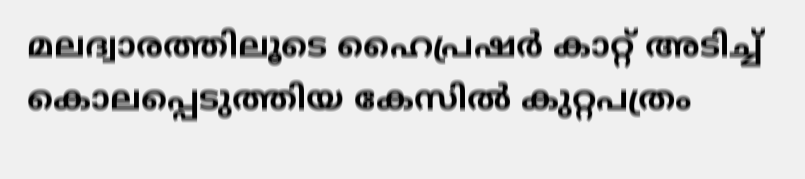മലദ്വാരത്തിലൂടെ ഹൈപ്രഷര്‍ കാറ്റ് അടിച്ച് കൊലപ്പെടുത്തിയ കേസില്‍ കുറ്റപത്രം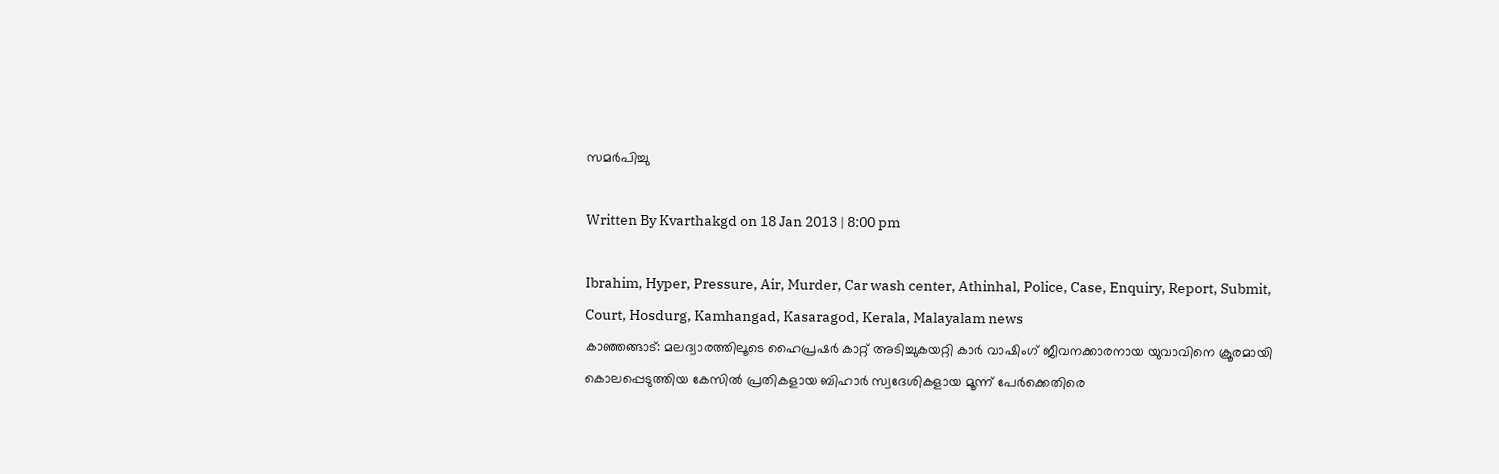സമര്‍പിച്ചു

Written By Kvarthakgd on 18 Jan 2013 | 8:00 pm

Ibrahim, Hyper, Pressure, Air, Murder, Car wash center, Athinhal, Police, Case, Enquiry, Report, Submit, Court, Hosdurg, Kamhangad, Kasaragod, Kerala, Malayalam news
കാഞ്ഞങ്ങാട്: മലദ്വാരത്തിലൂടെ ഹൈപ്രഷര്‍ കാറ്റ് അടിച്ചുകയറ്റി കാര്‍ വാഷിംഗ് ജീവനക്കാരനായ യുവാവിനെ ക്രൂരമായി കൊലപ്പെടുത്തിയ കേസില്‍ പ്രതികളായ ബിഹാര്‍ സ്വദേശികളായ മൂന്ന് പേര്‍ക്കെതിരെ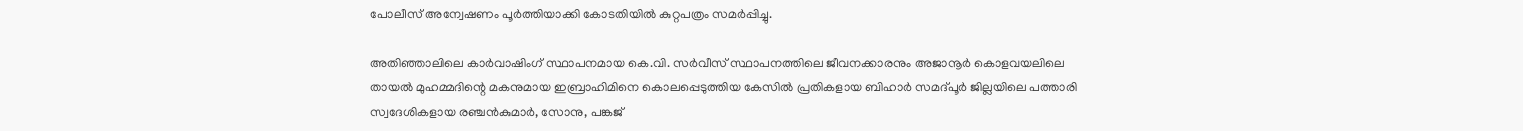പോലീസ് അന്വേഷണം പൂര്‍ത്തിയാക്കി കോടതിയില്‍ കുറ്റപത്രം സമര്‍പ്പിച്ചു.

അതിഞ്ഞാലിലെ കാര്‍വാഷിംഗ് സ്ഥാപനമായ കെ.വി. സര്‍വീസ് സ്ഥാപനത്തിലെ ജീവനക്കാരനും അജാനൂര്‍ കൊളവയലിലെ തായല്‍ മുഹമ്മദിന്റെ മകനുമായ ഇബ്രാഹിമിനെ കൊലപ്പെടുത്തിയ കേസില്‍ പ്രതികളായ ബിഹാര്‍ സമദ്പൂര്‍ ജില്ലയിലെ പത്താരി സ്വദേശികളായ രഞ്ചന്‍കുമാര്‍, സോനു, പങ്കജ്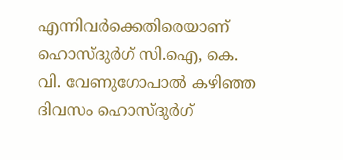എന്നിവര്‍ക്കെതിരെയാണ് ഹൊസ്ദുര്‍ഗ് സി.ഐ, കെ. വി. വേണുഗോപാല്‍ കഴിഞ്ഞ ദിവസം ഹൊസ്ദുര്‍ഗ്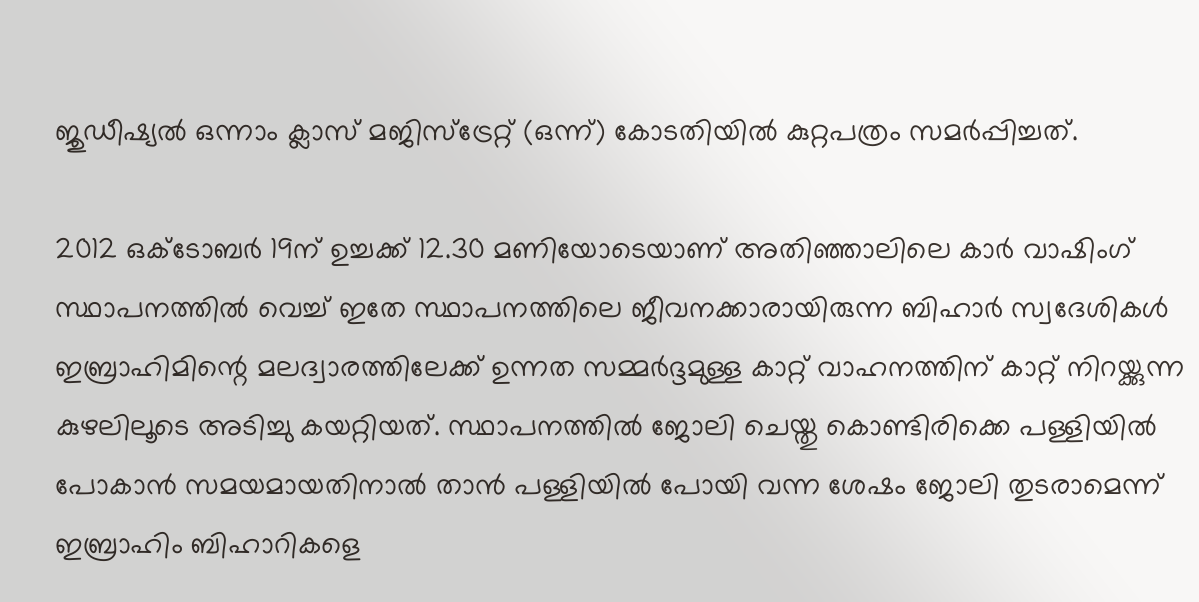ജുഡീഷ്യല്‍ ഒന്നാം ക്ലാസ് മജിസ്‌ട്രേറ്റ് (ഒന്ന്) കോടതിയില്‍ കുറ്റപത്രം സമര്‍പ്പിച്ചത്.

2012 ഒക്‌ടോബര്‍ 19ന് ഉച്ചക്ക് 12.30 മണിയോടെയാണ് അതിഞ്ഞാലിലെ കാര്‍ വാഷിംഗ് സ്ഥാപനത്തില്‍ വെച്ച് ഇതേ സ്ഥാപനത്തിലെ ജീവനക്കാരായിരുന്ന ബിഹാര്‍ സ്വദേശികള്‍ ഇബ്രാഹിമിന്റെ മലദ്വാരത്തിലേക്ക് ഉന്നത സമ്മര്‍ദ്ദമുള്ള കാറ്റ് വാഹനത്തിന് കാറ്റ് നിറയ്ക്കുന്ന കുഴലിലൂടെ അടിച്ചു കയറ്റിയത്. സ്ഥാപനത്തില്‍ ജോലി ചെയ്തു കൊണ്ടിരിക്കെ പള്ളിയില്‍ പോകാന്‍ സമയമായതിനാല്‍ താന്‍ പള്ളിയില്‍ പോയി വന്ന ശേഷം ജോലി തുടരാമെന്ന് ഇബ്രാഹിം ബിഹാറികളെ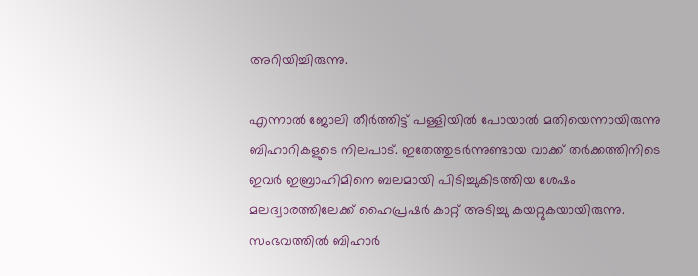അറിയിച്ചിരുന്നു.

എന്നാല്‍ ജോലി തീര്‍ത്തിട്ട് പള്ളിയില്‍ പോയാല്‍ മതിയെന്നായിരുന്നു ബിഹാറികളുടെ നിലപാട്. ഇതേത്തുടര്‍ന്നുണ്ടായ വാക്ക് തര്‍ക്കത്തിനിടെ ഇവര്‍ ഇബ്രാഹിമിനെ ബലമായി പിടിച്ചുകിടത്തിയ ശേഷം മലദ്വാരത്തിലേക്ക് ഹൈപ്രഷര്‍ കാറ്റ് അടിച്ചു കയറ്റുകയായിരുന്നു. സംഭവത്തില്‍ ബിഹാര്‍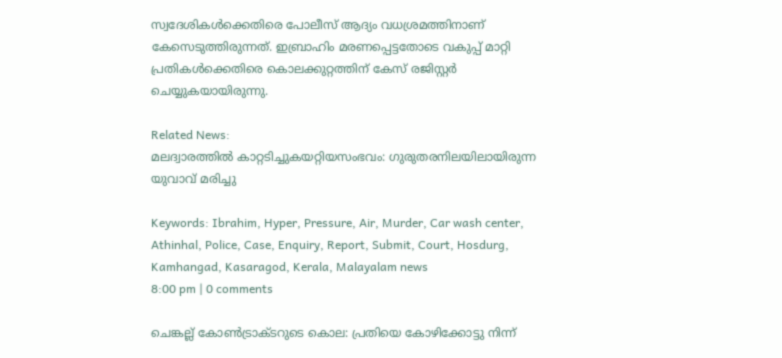സ്വദേശികള്‍ക്കെതിരെ പോലീസ് ആദ്യം വധശ്രമത്തിനാണ് കേസെടുത്തിരുന്നത്. ഇബ്രാഹിം മരണപ്പെട്ടതോടെ വകുപ്പ് മാറ്റി പ്രതികള്‍ക്കെതിരെ കൊലക്കുറ്റത്തിന് കേസ് രജിസ്റ്റര്‍ ചെയ്യുകയായിരുന്നു.

Related News:
മലദ്വാരത്തിൽ കാറ്റടിച്ചുകയറ്റിയസംഭവം: ഗുരുതരനിലയിലായിരുന്ന യുവാവ് മരിച്ചു

Keywords: Ibrahim, Hyper, Pressure, Air, Murder, Car wash center, Athinhal, Police, Case, Enquiry, Report, Submit, Court, Hosdurg, Kamhangad, Kasaragod, Kerala, Malayalam news
8:00 pm | 0 comments

ചെങ്കല്ല് കോണ്‍ട്രാക്ടറുടെ കൊല: പ്രതിയെ കോഴിക്കോട്ടു നിന്ന്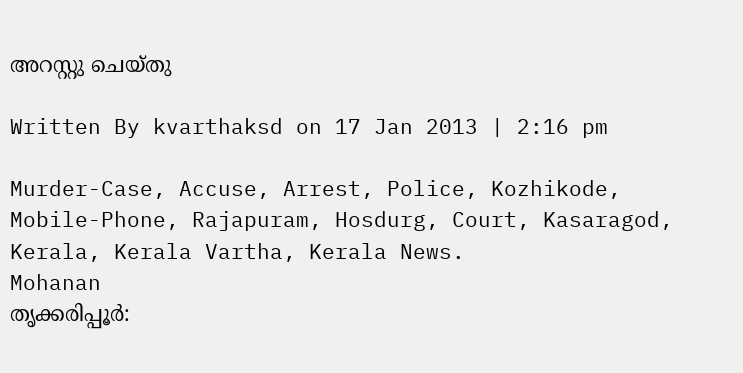അറസ്റ്റു ചെയ്തു

Written By kvarthaksd on 17 Jan 2013 | 2:16 pm

Murder-Case, Accuse, Arrest, Police, Kozhikode, Mobile-Phone, Rajapuram, Hosdurg, Court, Kasaragod, Kerala, Kerala Vartha, Kerala News.
Mohanan
തൃക്കരിപ്പൂര്‍: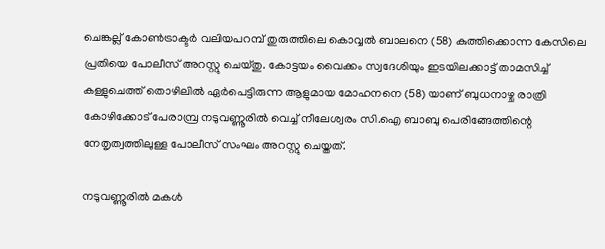ചെങ്കല്ല് കോണ്‍ട്രാക്ടര്‍ വലിയപറമ്പ് തുരുത്തിലെ കൊവ്വല്‍ ബാലനെ (58) കുത്തിക്കൊന്ന കേസിലെ പ്രതിയെ പോലീസ് അറസ്റ്റു ചെയ്തു. കോട്ടയം വൈക്കം സ്വദേശിയും ഇടയിലക്കാട്ട് താമസിച്ച് കള്ളുചെത്ത് തൊഴിലില്‍ ഏര്‍പെട്ടിരുന്ന ആളുമായ മോഹനനെ (58) യാണ് ബുധനാഴ്ച രാത്രി കോഴിക്കോട് പേരാമ്പ്ര നടുവണ്ണൂരില്‍ വെച്ച് നീലേശ്വരം സി.ഐ ബാബു പെരിങ്ങേത്തിന്റെ നേതൃത്വത്തിലുള്ള പോലീസ് സംഘം അറസ്റ്റു ചെയ്തത്.

നടുവണ്ണൂരില്‍ മകള്‍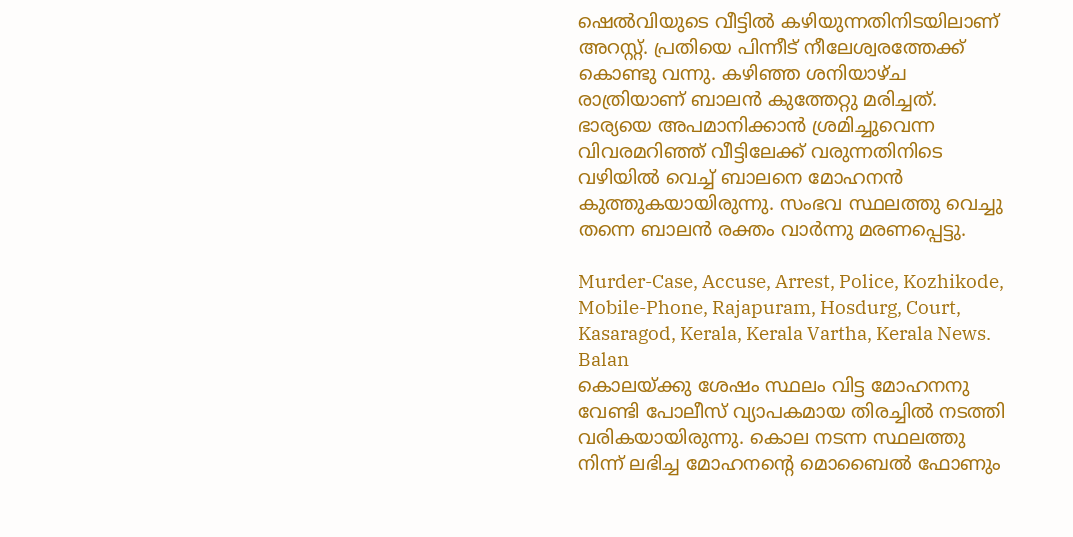ഷെല്‍വിയുടെ വീട്ടില്‍ കഴിയുന്നതിനിടയിലാണ് അറസ്റ്റ്. പ്രതിയെ പിന്നീട് നീലേശ്വരത്തേക്ക് കൊണ്ടു വന്നു. കഴിഞ്ഞ ശനിയാഴ്ച രാത്രിയാണ് ബാലന്‍ കുത്തേറ്റു മരിച്ചത്. ഭാര്യയെ അപമാനിക്കാന്‍ ശ്രമിച്ചുവെന്ന വിവരമറിഞ്ഞ് വീട്ടിലേക്ക് വരുന്നതിനിടെ വഴിയില്‍ വെച്ച് ബാലനെ മോഹനന്‍ കുത്തുകയായിരുന്നു. സംഭവ സ്ഥലത്തു വെച്ചു തന്നെ ബാലന്‍ രക്തം വാര്‍ന്നു മരണപ്പെട്ടു.

Murder-Case, Accuse, Arrest, Police, Kozhikode, Mobile-Phone, Rajapuram, Hosdurg, Court, Kasaragod, Kerala, Kerala Vartha, Kerala News.
Balan
കൊലയ്ക്കു ശേഷം സ്ഥലം വിട്ട മോഹനനു വേണ്ടി പോലീസ് വ്യാപകമായ തിരച്ചില്‍ നടത്തി വരികയായിരുന്നു. കൊല നടന്ന സ്ഥലത്തു നിന്ന് ലഭിച്ച മോഹനന്റെ മൊബൈല്‍ ഫോണും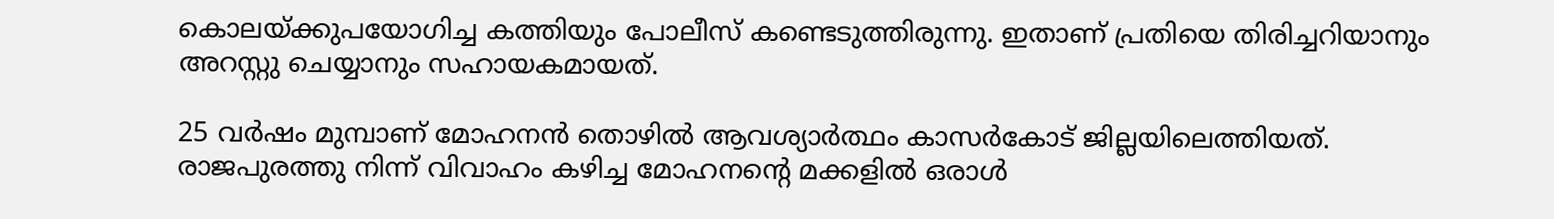കൊലയ്ക്കുപയോഗിച്ച കത്തിയും പോലീസ് കണ്ടെടുത്തിരുന്നു. ഇതാണ് പ്രതിയെ തിരിച്ചറിയാനും അറസ്റ്റു ചെയ്യാനും സഹായകമായത്.

25 വര്‍ഷം മുമ്പാണ് മോഹനന്‍ തൊഴില്‍ ആവശ്യാര്‍ത്ഥം കാസര്‍കോട് ജില്ലയിലെത്തിയത്. രാജപുരത്തു നിന്ന് വിവാഹം കഴിച്ച മോഹനന്റെ മക്കളില്‍ ഒരാള്‍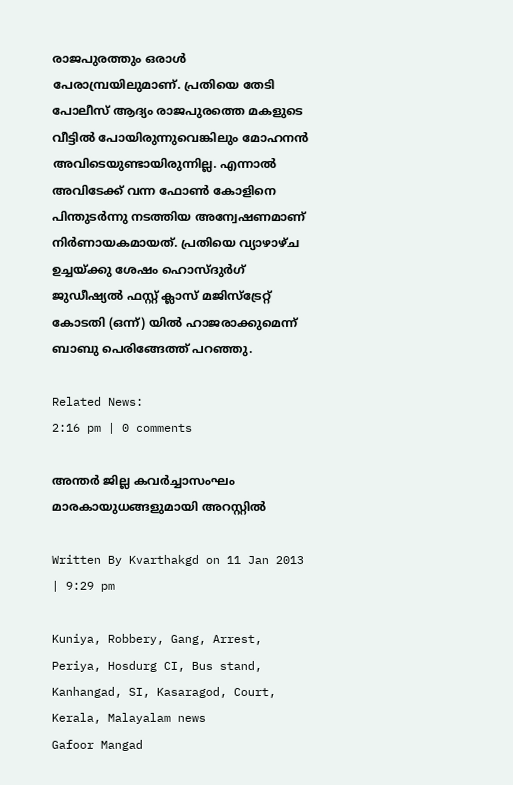രാജപുരത്തും ഒരാള്‍ പേരാമ്പ്രയിലുമാണ്. പ്രതിയെ തേടി പോലീസ് ആദ്യം രാജപുരത്തെ മകളുടെ വീട്ടില്‍ പോയിരുന്നുവെങ്കിലും മോഹനന്‍ അവിടെയുണ്ടായിരുന്നില്ല. എന്നാല്‍ അവിടേക്ക് വന്ന ഫോണ്‍ കോളിനെ പിന്തുടര്‍ന്നു നടത്തിയ അന്വേഷണമാണ് നിര്‍ണായകമായത്. പ്രതിയെ വ്യാഴാഴ്ച ഉച്ചയ്ക്കു ശേഷം ഹൊസ്ദുര്‍ഗ് ജുഡീഷ്യല്‍ ഫസ്റ്റ് ക്ലാസ് മജിസ്‌ട്രേറ്റ് കോടതി (ഒന്ന്) യില്‍ ഹാജരാക്കുമെന്ന് ബാബു പെരിങ്ങേത്ത് പറഞ്ഞു.

Related News:
2:16 pm | 0 comments

അന്തര്‍ ജില്ല കവര്‍ച്ചാസംഘം മാരകായുധങ്ങളുമായി അറസ്റ്റില്‍

Written By Kvarthakgd on 11 Jan 2013 | 9:29 pm

Kuniya, Robbery, Gang, Arrest, Periya, Hosdurg CI, Bus stand, Kanhangad, SI, Kasaragod, Court, Kerala, Malayalam news
Gafoor Mangad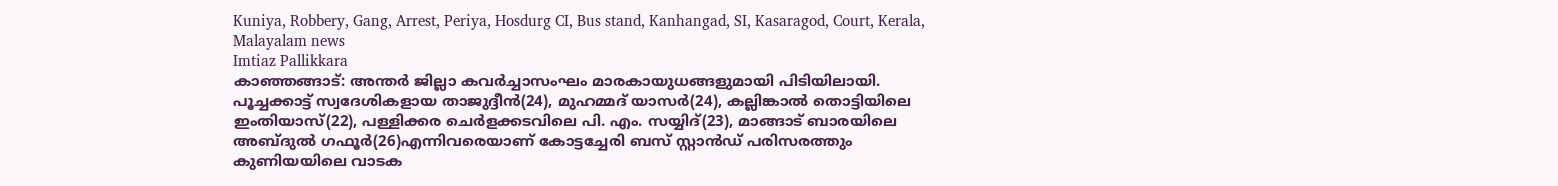Kuniya, Robbery, Gang, Arrest, Periya, Hosdurg CI, Bus stand, Kanhangad, SI, Kasaragod, Court, Kerala, Malayalam news
Imtiaz Pallikkara
കാഞ്ഞങ്ങാട്: അന്തര്‍ ജില്ലാ കവര്‍ച്ചാസംഘം മാരകായുധങ്ങളുമായി പിടിയിലായി. പൂച്ചക്കാട്ട് സ്വദേശികളായ താജുദ്ദീന്‍(24), മുഹമ്മദ് യാസര്‍(24), കല്ലിങ്കാല്‍ തൊട്ടിയിലെ ഇംതിയാസ്(22), പള്ളിക്കര ചെര്‍ളക്കടവിലെ പി. എം. സയ്യിദ്(23), മാങ്ങാട് ബാരയിലെ അബ്ദുല്‍ ഗഫൂര്‍(26)എന്നിവരെയാണ് കോട്ടച്ചേരി ബസ് സ്റ്റാന്‍ഡ് പരിസരത്തും കുണിയയിലെ വാടക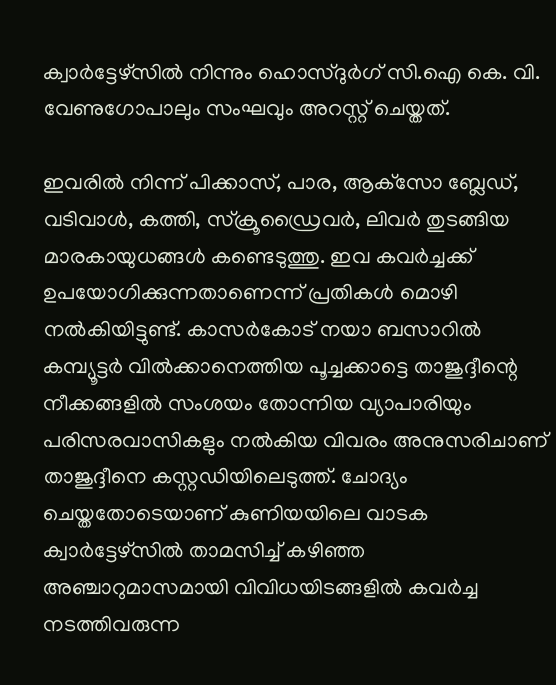ക്വാര്‍ട്ടേഴ്‌സില്‍ നിന്നും ഹൊസ്ദുര്‍ഗ് സി.ഐ കെ. വി. വേണുഗോപാലും സംഘവും അറസ്റ്റ് ചെയ്തത്.

ഇവരില്‍ നിന്ന് പിക്കാസ്, പാര, ആക്‌സോ ബ്ലേഡ്, വടിവാള്‍, കത്തി, സ്‌ക്രൂഡ്രൈവര്‍, ലിവര്‍ തുടങ്ങിയ മാരകായുധങ്ങള്‍ കണ്ടെടുത്തു. ഇവ കവര്‍ച്ചക്ക് ഉപയോഗിക്കുന്നതാണെന്ന് പ്രതികള്‍ മൊഴി നല്‍കിയിട്ടുണ്ട്. കാസര്‍കോട് നയാ ബസാറില്‍ കമ്പ്യൂട്ടര്‍ വില്‍ക്കാനെത്തിയ പൂച്ചക്കാട്ടെ താജുദ്ദീന്റെ നീക്കങ്ങളില്‍ സംശയം തോന്നിയ വ്യാപാരിയും പരിസരവാസികളും നല്‍കിയ വിവരം അനുസരിചാണ് താജുദ്ദീനെ കസ്റ്റഡിയിലെടുത്ത്. ചോദ്യം ചെയ്തതോടെയാണ് കുണിയയിലെ വാടക ക്വാര്‍ട്ടേഴ്‌സില്‍ താമസിച്ച് കഴിഞ്ഞ അഞ്ചാറുമാസമായി വിവിധയിടങ്ങളില്‍ കവര്‍ച്ച നടത്തിവരുന്ന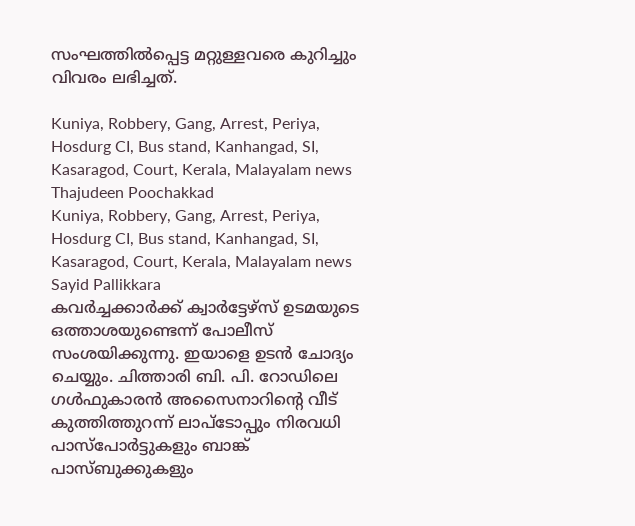സംഘത്തില്‍പ്പെട്ട മറ്റുള്ളവരെ കുറിച്ചും വിവരം ലഭിച്ചത്.

Kuniya, Robbery, Gang, Arrest, Periya, Hosdurg CI, Bus stand, Kanhangad, SI, Kasaragod, Court, Kerala, Malayalam news
Thajudeen Poochakkad
Kuniya, Robbery, Gang, Arrest, Periya, Hosdurg CI, Bus stand, Kanhangad, SI, Kasaragod, Court, Kerala, Malayalam news
Sayid Pallikkara
കവര്‍ച്ചക്കാര്‍ക്ക് ക്വാര്‍ട്ടേഴ്‌സ് ഉടമയുടെ ഒത്താശയുണ്ടെന്ന് പോലീസ് സംശയിക്കുന്നു. ഇയാളെ ഉടന്‍ ചോദ്യം ചെയ്യും. ചിത്താരി ബി. പി. റോഡിലെ ഗള്‍ഫുകാരന്‍ അസൈനാറിന്റെ വീട് കുത്തിത്തുറന്ന് ലാപ്‌ടോപ്പും നിരവധി പാസ്‌പോര്‍ട്ടുകളും ബാങ്ക് പാസ്ബുക്കുകളും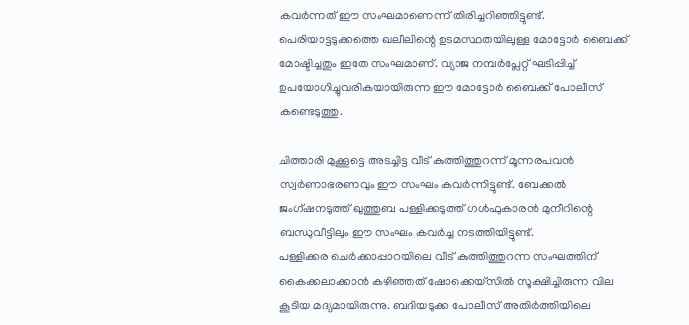കവര്‍ന്നത് ഈ സംഘമാണെന്ന് തിരിച്ചറിഞ്ഞിട്ടുണ്ട്. പെരിയാട്ടടുക്കത്തെ ഖലീലിന്റെ ഉടമസ്ഥതയിലുള്ള മോട്ടോര്‍ ബൈക്ക് മോഷ്ടിച്ചതും ഇതേ സംഘമാണ്. വ്യാജ നമ്പര്‍പ്ലേറ്റ് ഘടിപ്പിച്ച് ഉപയോഗിച്ചുവരികയായിരുന്ന ഈ മോട്ടോര്‍ ബൈക്ക് പോലീസ് കണ്ടെടുത്തു.

ചിത്താരി മുക്കൂട്ടെ അടച്ചിട്ട വീട് കുത്തിത്തുറന്ന് മൂന്നരപവന്‍ സ്വര്‍ണാഭരണവും ഈ സംഘം കവര്‍ന്നിട്ടുണ്ട്. ബേക്കല്‍ ജംഗ്ഷനടുത്ത് ഖുത്തുബ പള്ളിക്കടുത്ത് ഗള്‍ഫുകാരന്‍ മുനീറിന്റെ ബന്ധുവീട്ടിലും ഈ സംഘം കവര്‍ച്ച നടത്തിയിട്ടുണ്ട്.
പള്ളിക്കര ചെര്‍ക്കാപ്പാറയിലെ വീട് കുത്തിത്തുറന്ന സംഘത്തിന് കൈക്കലാക്കാന്‍ കഴിഞ്ഞത് ഷോക്കെയ്‌സില്‍ സൂക്ഷിച്ചിരുന്ന വില കൂടിയ മദ്യമായിരുന്നു. ബദിയടുക്ക പോലീസ് അതിര്‍ത്തിയിലെ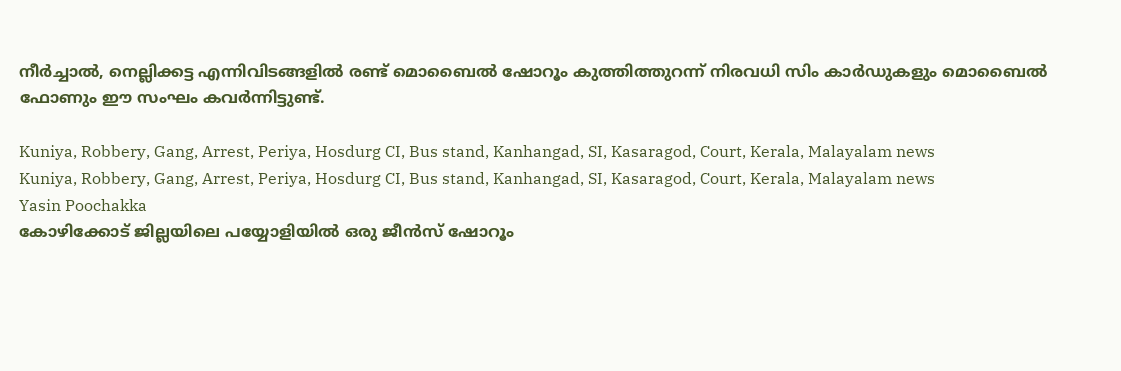നീര്‍ച്ചാല്‍, നെല്ലിക്കട്ട എന്നിവിടങ്ങളില്‍ രണ്ട് മൊബൈല്‍ ഷോറൂം കുത്തിത്തുറന്ന് നിരവധി സിം കാര്‍ഡുകളും മൊബൈല്‍ ഫോണും ഈ സംഘം കവര്‍ന്നിട്ടുണ്ട്.

Kuniya, Robbery, Gang, Arrest, Periya, Hosdurg CI, Bus stand, Kanhangad, SI, Kasaragod, Court, Kerala, Malayalam news
Kuniya, Robbery, Gang, Arrest, Periya, Hosdurg CI, Bus stand, Kanhangad, SI, Kasaragod, Court, Kerala, Malayalam news
Yasin Poochakka
കോഴിക്കോട് ജില്ലയിലെ പയ്യോളിയില്‍ ഒരു ജീന്‍സ് ഷോറൂം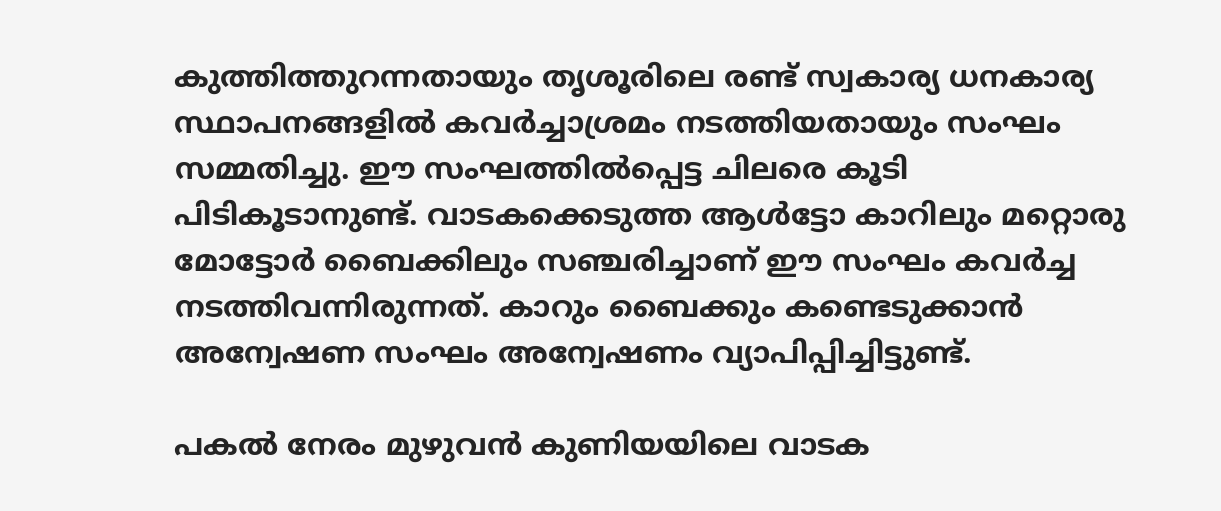കുത്തിത്തുറന്നതായും തൃശൂരിലെ രണ്ട് സ്വകാര്യ ധനകാര്യ സ്ഥാപനങ്ങളില്‍ കവര്‍ച്ചാശ്രമം നടത്തിയതായും സംഘം സമ്മതിച്ചു. ഈ സംഘത്തില്‍പ്പെട്ട ചിലരെ കൂടി പിടികൂടാനുണ്ട്. വാടകക്കെടുത്ത ആള്‍ട്ടോ കാറിലും മറ്റൊരു മോട്ടോര്‍ ബൈക്കിലും സഞ്ചരിച്ചാണ് ഈ സംഘം കവര്‍ച്ച നടത്തിവന്നിരുന്നത്. കാറും ബൈക്കും കണ്ടെടുക്കാന്‍ അന്വേഷണ സംഘം അന്വേഷണം വ്യാപിപ്പിച്ചിട്ടുണ്ട്.

പകല്‍ നേരം മുഴുവന്‍ കുണിയയിലെ വാടക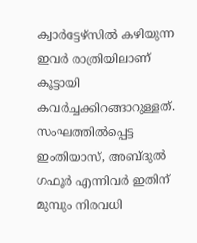ക്വാര്‍ട്ടേഴ്‌സില്‍ കഴിയുന്ന ഇവര്‍ രാത്രിയിലാണ് കൂട്ടായി കവര്‍ച്ചക്കിറങ്ങാറുള്ളത്. സംഘത്തില്‍പ്പെട്ട ഇംതിയാസ്, അബ്ദുല്‍ ഗഫൂര്‍ എന്നിവര്‍ ഇതിന് മുമ്പും നിരവധി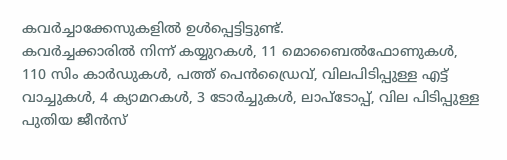കവര്‍ച്ചാക്കേസുകളില്‍ ഉള്‍പ്പെട്ടിട്ടുണ്ട്.
കവര്‍ച്ചക്കാരില്‍ നിന്ന് കയ്യുറകള്‍, 11 മൊബൈല്‍ഫോണുകള്‍, 110 സിം കാര്‍ഡുകള്‍, പത്ത് പെന്‍ഡ്രൈവ്, വിലപിടിപ്പുള്ള എട്ട് വാച്ചുകള്‍, 4 ക്യാമറകള്‍, 3 ടോര്‍ച്ചുകള്‍, ലാപ്‌ടോപ്പ്, വില പിടിപ്പുള്ള പുതിയ ജീന്‍സ്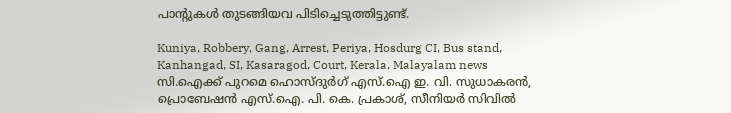പാന്റുകള്‍ തുടങ്ങിയവ പിടിച്ചെടുത്തിട്ടുണ്ട്.

Kuniya, Robbery, Gang, Arrest, Periya, Hosdurg CI, Bus stand, Kanhangad, SI, Kasaragod, Court, Kerala, Malayalam news
സി.ഐക്ക് പുറമെ ഹൊസ്ദുര്‍ഗ് എസ്.ഐ ഇ. വി. സുധാകരന്‍, പ്രൊബേഷന്‍ എസ്.ഐ. പി. കെ. പ്രകാശ്, സീനിയര്‍ സിവില്‍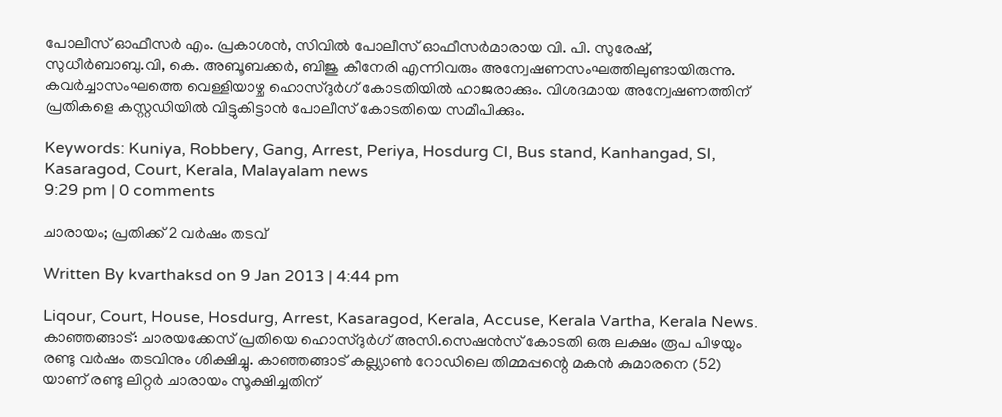പോലീസ് ഓഫീസര്‍ എം. പ്രകാശന്‍, സിവില്‍ പോലീസ് ഓഫീസര്‍മാരായ വി. പി. സുരേഷ്, സുധീര്‍ബാബു.വി, കെ. അബൂബക്കര്‍, ബിജു കീനേരി എന്നിവരും അന്വേഷണസംഘത്തിലുണ്ടായിരുന്നു. കവര്‍ച്ചാസംഘത്തെ വെള്ളിയാഴ്ച ഹൊസ്ദുര്‍ഗ് കോടതിയില്‍ ഹാജരാക്കും. വിശദമായ അന്വേഷണത്തിന് പ്രതികളെ കസ്റ്റഡിയില്‍ വിട്ടുകിട്ടാന്‍ പോലീസ് കോടതിയെ സമീപിക്കും.

Keywords: Kuniya, Robbery, Gang, Arrest, Periya, Hosdurg CI, Bus stand, Kanhangad, SI, Kasaragod, Court, Kerala, Malayalam news
9:29 pm | 0 comments

ചാരായം; പ്രതിക്ക് 2 വര്‍ഷം തടവ്

Written By kvarthaksd on 9 Jan 2013 | 4:44 pm

Liqour, Court, House, Hosdurg, Arrest, Kasaragod, Kerala, Accuse, Kerala Vartha, Kerala News.
കാഞ്ഞങ്ങാട്: ചാരയക്കേസ് പ്രതിയെ ഹൊസ്ദുര്‍ഗ് അസി.സെഷന്‍സ് കോടതി ഒരു ലക്ഷം രൂപ പിഴയും രണ്ടു വര്‍ഷം തടവിനും ശിക്ഷിച്ചു. കാഞ്ഞങ്ങാട് കല്ല്യാണ്‍ റോഡിലെ തിമ്മപ്പന്റെ മകന്‍ കുമാരനെ (52) യാണ് രണ്ടു ലിറ്റര്‍ ചാരായം സൂക്ഷിച്ചതിന്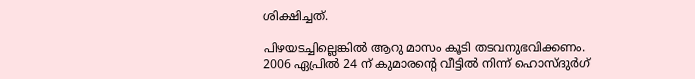ശിക്ഷിച്ചത്.

പിഴയടച്ചില്ലെങ്കില്‍ ആറു മാസം കൂടി തടവനുഭവിക്കണം. 2006 ഏപ്രില്‍ 24 ന് കുമാരന്റെ വീട്ടില്‍ നിന്ന് ഹൊസ്ദുര്‍ഗ്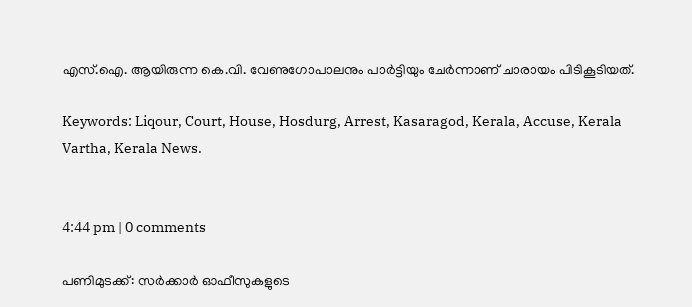എസ്.ഐ. ആയിരുന്ന കെ.വി. വേണുഗോപാലനും പാര്‍ട്ടിയും ചേര്‍ന്നാണ് ചാരായം പിടികൂടിയത്.

Keywords: Liqour, Court, House, Hosdurg, Arrest, Kasaragod, Kerala, Accuse, Kerala Vartha, Kerala News.


4:44 pm | 0 comments

പണിമുടക്ക്: സര്‍ക്കാര്‍ ഓഫീസുകളുടെ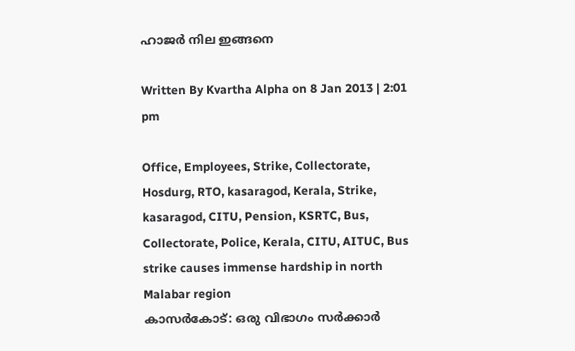ഹാജര്‍ നില ഇങ്ങനെ

Written By Kvartha Alpha on 8 Jan 2013 | 2:01 pm

Office, Employees, Strike, Collectorate, Hosdurg, RTO, kasaragod, Kerala, Strike, kasaragod, CITU, Pension, KSRTC, Bus, Collectorate, Police, Kerala, CITU, AITUC, Bus strike causes immense hardship in north Malabar region
കാസര്‍കോട്: ഒരു വിഭാഗം സര്‍ക്കാര്‍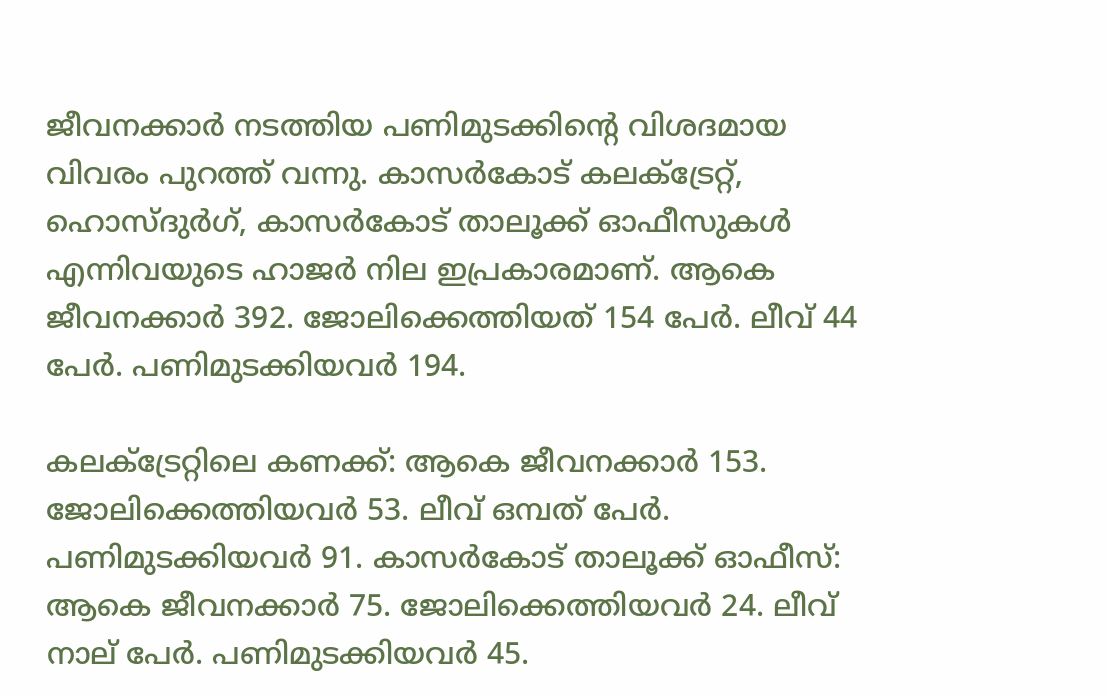ജീവനക്കാര്‍ നടത്തിയ പണിമുടക്കിന്റെ വിശദമായ വിവരം പുറത്ത് വന്നു. കാസര്‍കോട് കലക്ട്രേറ്റ്, ഹൊസ്ദുര്‍ഗ്, കാസര്‍കോട് താലൂക്ക് ഓഫീസുകള്‍ എന്നിവയുടെ ഹാജര്‍ നില ഇപ്രകാരമാണ്. ആകെ ജീവനക്കാര്‍ 392. ജോലിക്കെത്തിയത് 154 പേര്‍. ലീവ് 44 പേര്‍. പണിമുടക്കിയവര്‍ 194.

കലക്ട്രേറ്റിലെ കണക്ക്: ആകെ ജീവനക്കാര്‍ 153. ജോലിക്കെത്തിയവര്‍ 53. ലീവ് ഒമ്പത് പേര്‍. പണിമുടക്കിയവര്‍ 91. കാസര്‍കോട് താലൂക്ക് ഓഫീസ്: ആകെ ജീവനക്കാര്‍ 75. ജോലിക്കെത്തിയവര്‍ 24. ലീവ് നാല് പേര്‍. പണിമുടക്കിയവര്‍ 45.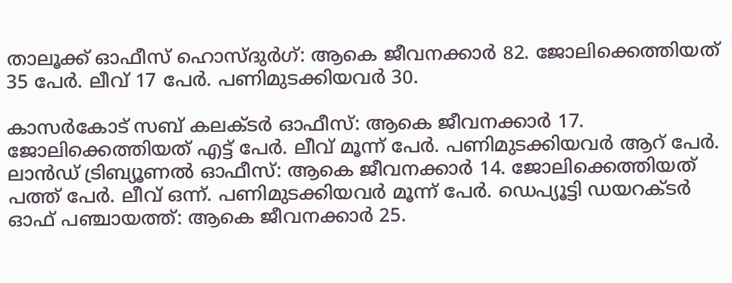താലൂക്ക് ഓഫീസ് ഹൊസ്ദുര്‍ഗ്: ആകെ ജീവനക്കാര്‍ 82. ജോലിക്കെത്തിയത് 35 പേര്‍. ലീവ് 17 പേര്‍. പണിമുടക്കിയവര്‍ 30.

കാസര്‍കോട് സബ് കലക്ടര്‍ ഓഫീസ്: ആകെ ജീവനക്കാര്‍ 17. ജോലിക്കെത്തിയത് എട്ട് പേര്‍. ലീവ് മൂന്ന് പേര്‍. പണിമുടക്കിയവര്‍ ആറ് പേര്‍. ലാന്‍ഡ് ട്രിബ്യൂണല്‍ ഓഫീസ്: ആകെ ജീവനക്കാര്‍ 14. ജോലിക്കെത്തിയത് പത്ത് പേര്‍. ലീവ് ഒന്ന്. പണിമുടക്കിയവര്‍ മൂന്ന് പേര്‍. ഡെപ്യൂട്ടി ഡയറക്ടര്‍ ഓഫ് പഞ്ചായത്ത്: ആകെ ജീവനക്കാര്‍ 25.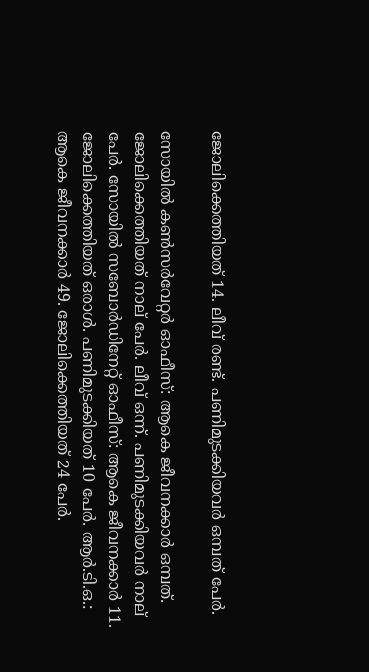ജോലിക്കെത്തിയത് 14. ലീവ് രണ്ട്. പണിമുടക്കിയവര്‍ ഒമ്പത് പേര്‍.

സോയില്‍ കണ്‍സര്‍വേറ്റര്‍ ഓഫീസ്: ആകെ ജീവനക്കാര്‍ ഒമ്പത്. ജോലിക്കെത്തിയത് നാല് പേര്‍. ലീവ് ഒന്ന്. പണിമുടക്കിയവര്‍ നാല് പേര്‍. സോയില്‍ സബോര്‍ഡിനേറ്റ് ഓഫീസ്: ആകെ ജീവനക്കാര്‍ 11. ജോലിക്കെത്തിയത് ഒരാള്‍. പണിമുടക്കിയത് 10 പേര്‍. ആര്‍.ടി.ഒ.: ആകെ ജീവനക്കാര്‍ 49. ജോലിക്കെത്തിയത് 24 പേര്‍.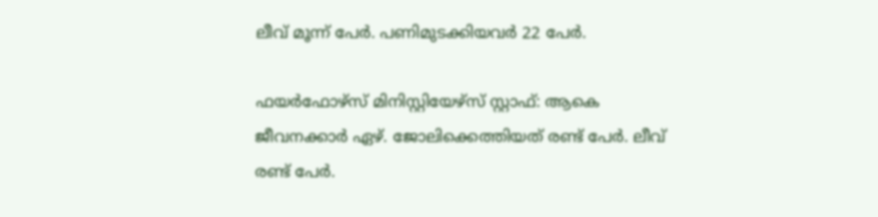ലീവ് മൂന്ന് പേര്‍. പണിമുടക്കിയവര്‍ 22 പേര്‍.

ഫയര്‍ഫോഴ്‌സ് മിനിസ്റ്റിയേഴ്‌സ് സ്റ്റാഫ്: ആകെ ജീവനക്കാര്‍ ഏഴ്. ജോലിക്കെത്തിയത് രണ്ട് പേര്‍. ലീവ് രണ്ട് പേര്‍.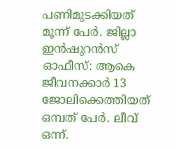പണിമുടക്കിയത് മൂന്ന് പേര്‍. ജില്ലാ ഇന്‍ഷുറന്‍സ് ഓഫീസ്: ആകെ ജീവനക്കാര്‍ 13 ജോലിക്കെത്തിയത് ഒമ്പത് പേര്‍. ലീവ് ഒന്ന്.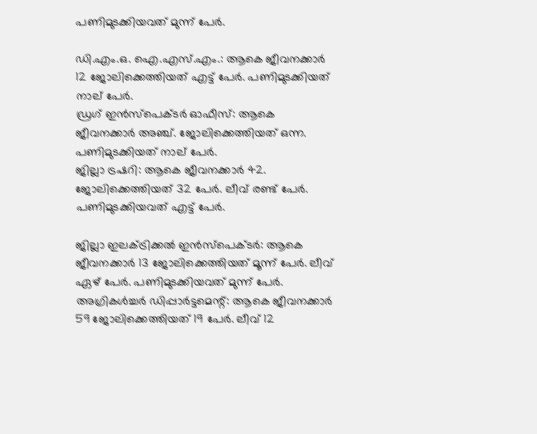പണിമുടക്കിയവത് മുന്ന് പേര്‍.

ഡി.എം.ഒ. ഐ.എസ്.എം.: ആകെ ജീവനക്കാര്‍ 12 ജോലിക്കെത്തിയത് എട്ട് പേര്‍. പണിമുടക്കിയത് നാല് പേര്‍.
ഡ്രഗ് ഇന്‍സ്‌പെക്ടര്‍ ഓഫീസ്: ആകെ ജീവനക്കാര്‍ അഞ്ച്. ജോലിക്കെത്തിയത് ഒന്ന. പണിമുടക്കിയത് നാല് പേര്‍.
ജില്ലാ ട്രഷറി: ആകെ ജീവനക്കാര്‍ 42. ജോലിക്കെത്തിയത് 32 പേര്‍. ലീവ് രണ്ട് പേര്‍. പണിമുടക്കിയവത് എട്ട് പേര്‍.

ജില്ലാ ഇലക്ട്രിക്കല്‍ ഇന്‍സ്‌പെക്ടര്‍: ആകെ ജീവനക്കാര്‍ 13 ജോലിക്കെത്തിയത് മൂന്ന് പേര്‍. ലീവ് ഏഴ് പേര്‍. പണിമുടക്കിയവത് മുന്ന് പേര്‍. അഗ്രികള്‍ച്ചര്‍ ഡിപ്പാര്‍ട്ടമെന്റ്: ആകെ ജീവനക്കാര്‍ 59 ജോലിക്കെത്തിയത് 19 പേര്‍. ലീവ് 12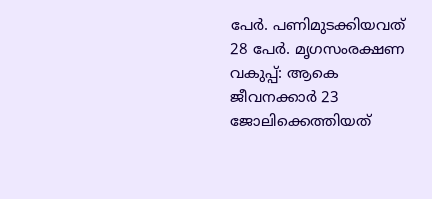പേര്‍. പണിമുടക്കിയവത് 28 പേര്‍. മൃഗസംരക്ഷണ വകുപ്പ്: ആകെ ജീവനക്കാര്‍ 23 ജോലിക്കെത്തിയത്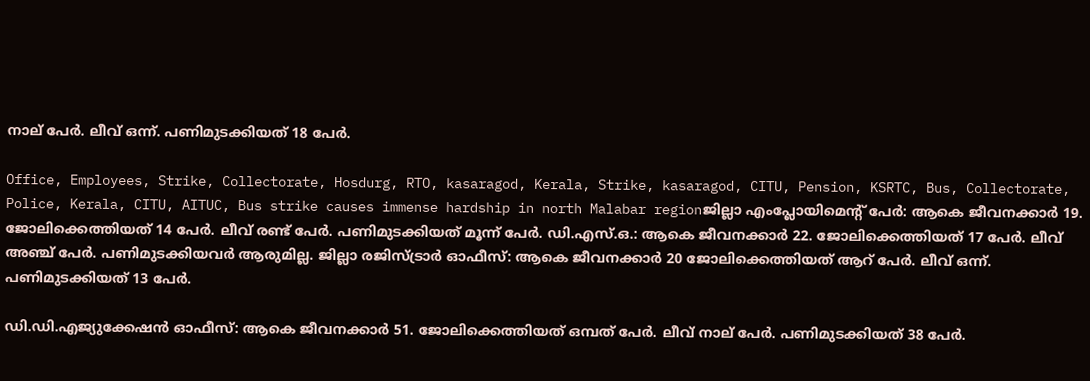നാല് പേര്‍. ലീവ് ഒന്ന്. പണിമുടക്കിയത് 18 പേര്‍.

Office, Employees, Strike, Collectorate, Hosdurg, RTO, kasaragod, Kerala, Strike, kasaragod, CITU, Pension, KSRTC, Bus, Collectorate, Police, Kerala, CITU, AITUC, Bus strike causes immense hardship in north Malabar regionജില്ലാ എംപ്ലോയിമെന്റ് പേര്‍: ആകെ ജീവനക്കാര്‍ 19. ജോലിക്കെത്തിയത് 14 പേര്‍. ലീവ് രണ്ട് പേര്‍. പണിമുടക്കിയത് മൂന്ന് പേര്‍. ഡി.എസ്.ഒ.: ആകെ ജീവനക്കാര്‍ 22. ജോലിക്കെത്തിയത് 17 പേര്‍. ലീവ് അഞ്ച് പേര്‍. പണിമുടക്കിയവര്‍ ആരുമില്ല. ജില്ലാ രജിസ്ട്രാര്‍ ഓഫീസ്: ആകെ ജീവനക്കാര്‍ 20 ജോലിക്കെത്തിയത് ആറ് പേര്‍. ലീവ് ഒന്ന്. പണിമുടക്കിയത് 13 പേര്‍.

ഡി.ഡി.എജ്യുക്കേഷന്‍ ഓഫീസ്: ആകെ ജീവനക്കാര്‍ 51. ജോലിക്കെത്തിയത് ഒമ്പത് പേര്‍. ലീവ് നാല് പേര്‍. പണിമുടക്കിയത് 38 പേര്‍.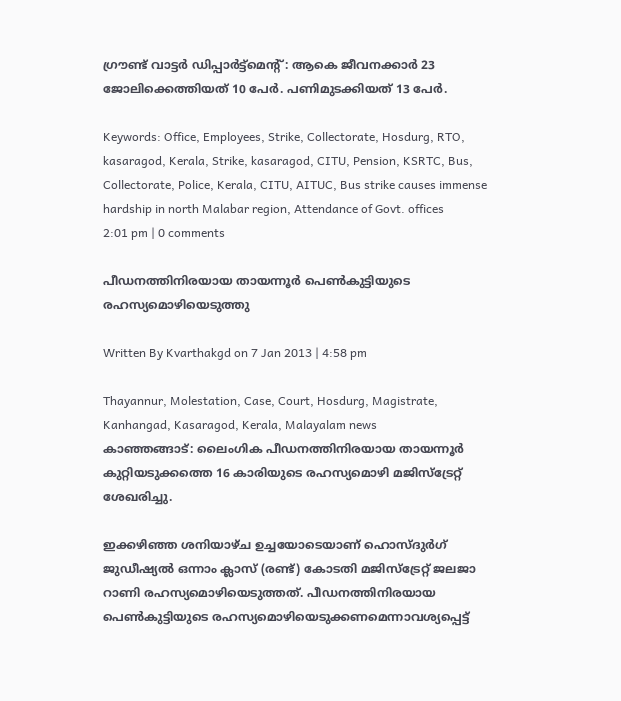ഗ്രൗണ്ട് വാട്ടര്‍ ഡിപ്പാര്‍ട്ട്‌മെന്റ്: ആകെ ജീവനക്കാര്‍ 23 ജോലിക്കെത്തിയത് 10 പേര്‍. പണിമുടക്കിയത് 13 പേര്‍.

Keywords: Office, Employees, Strike, Collectorate, Hosdurg, RTO, kasaragod, Kerala, Strike, kasaragod, CITU, Pension, KSRTC, Bus, Collectorate, Police, Kerala, CITU, AITUC, Bus strike causes immense hardship in north Malabar region, Attendance of Govt. offices
2:01 pm | 0 comments

പീഡനത്തിനിരയായ തായന്നൂര്‍ പെണ്‍കുട്ടിയുടെ രഹസ്യമൊഴിയെടുത്തു

Written By Kvarthakgd on 7 Jan 2013 | 4:58 pm

Thayannur, Molestation, Case, Court, Hosdurg, Magistrate, Kanhangad, Kasaragod, Kerala, Malayalam news
കാഞ്ഞങ്ങാട്: ലൈംഗിക പീഡനത്തിനിരയായ തായന്നൂര്‍ കുറ്റിയടുക്കത്തെ 16 കാരിയുടെ രഹസ്യമൊഴി മജിസ്‌ട്രേറ്റ് ശേഖരിച്ചു.

ഇക്കഴിഞ്ഞ ശനിയാഴ്ച ഉച്ചയോടെയാണ് ഹൊസ്ദുര്‍ഗ് ജുഡീഷ്യല്‍ ഒന്നാം ക്ലാസ് (രണ്ട്) കോടതി മജിസ്‌ട്രേറ്റ് ജലജാ റാണി രഹസ്യമൊഴിയെടുത്തത്. പീഡനത്തിനിരയായ പെണ്‍കുട്ടിയുടെ രഹസ്യമൊഴിയെടുക്കണമെന്നാവശ്യപ്പെട്ട്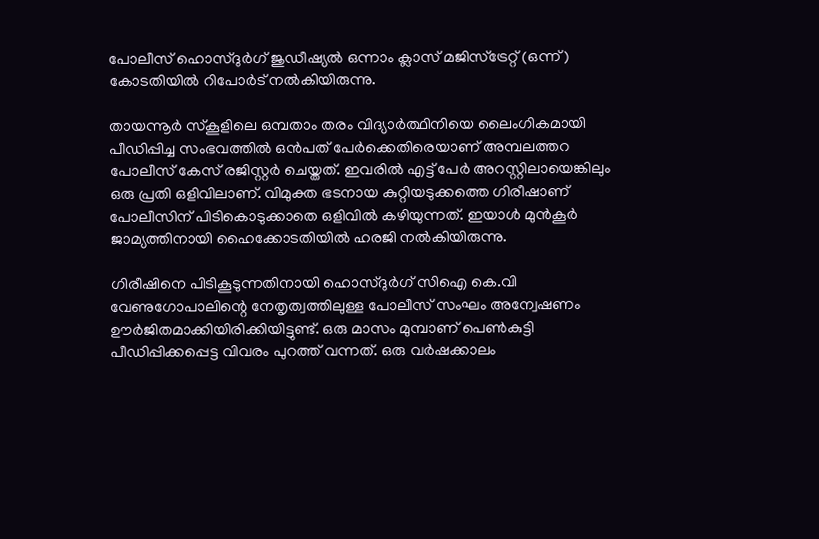പോലീസ് ഹൊസ്ദുര്‍ഗ് ജുഡീഷ്യല്‍ ഒന്നാം ക്ലാസ് മജിസ്‌ട്രേറ്റ് (ഒന്ന്) കോടതിയില്‍ റിപോര്‍ട് നല്‍കിയിരുന്നു.

തായന്നൂര്‍ സ്‌കൂളിലെ ഒമ്പതാം തരം വിദ്യാര്‍ത്ഥിനിയെ ലൈംഗികമായി പീഡിപ്പിച്ച സംഭവത്തില്‍ ഒന്‍പത് പേര്‍ക്കെതിരെയാണ് അമ്പലത്തറ പോലീസ് കേസ് രജിസ്റ്റര്‍ ചെയ്തത്. ഇവരില്‍ എട്ട് പേര്‍ അറസ്റ്റിലായെങ്കിലും ഒരു പ്രതി ഒളിവിലാണ്. വിമുക്ത ഭടനായ കുറ്റിയടുക്കത്തെ ഗിരീഷാണ് പോലീസിന് പിടികൊടുക്കാതെ ഒളിവില്‍ കഴിയുന്നത്. ഇയാള്‍ മുന്‍കൂര്‍ ജാമ്യത്തിനായി ഹൈക്കോടതിയില്‍ ഹരജി നല്‍കിയിരുന്നു.

ഗിരീഷിനെ പിടികൂടുന്നതിനായി ഹൊസ്ദുര്‍ഗ് സിഐ കെ.വി വേണുഗോപാലിന്റെ നേതൃത്വത്തിലുള്ള പോലീസ് സംഘം അന്വേഷണം ഊര്‍ജിതമാക്കിയിരിക്കിയിട്ടുണ്ട്. ഒരു മാസം മുമ്പാണ് പെണ്‍കുട്ടി പീഡിപ്പിക്കപ്പെട്ട വിവരം പുറത്ത് വന്നത്. ഒരു വര്‍ഷക്കാലം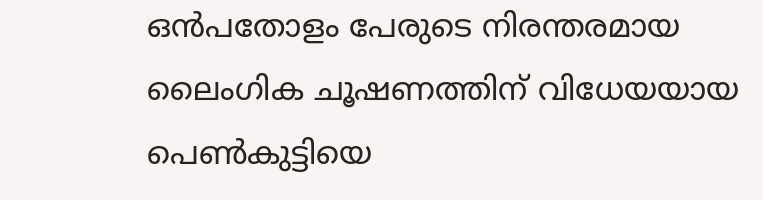ഒന്‍പതോളം പേരുടെ നിരന്തരമായ ലൈംഗിക ചൂഷണത്തിന് വിധേയയായ പെണ്‍കുട്ടിയെ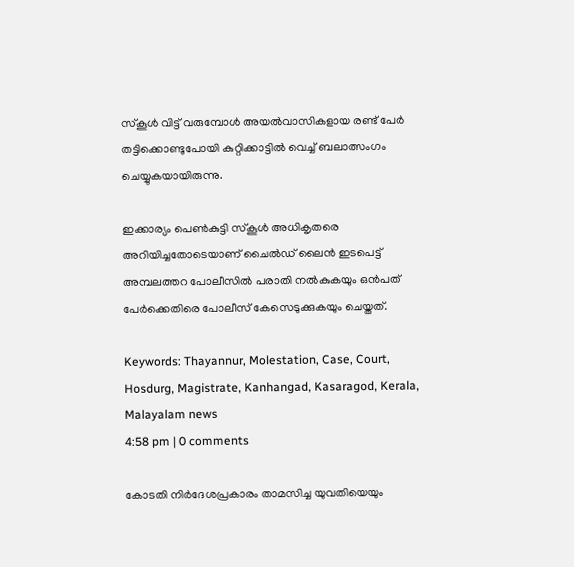സ്‌കൂള്‍ വിട്ട് വരുമ്പോള്‍ അയല്‍വാസികളായ രണ്ട് പേര്‍ തട്ടിക്കൊണ്ടുപോയി കുറ്റിക്കാട്ടില്‍ വെച്ച് ബലാത്സംഗം ചെയ്യുകയായിരുന്നു.

ഇക്കാര്യം പെണ്‍കുട്ടി സ്‌കൂള്‍ അധികൃതരെ അറിയിച്ചതോടെയാണ് ചൈല്‍ഡ് ലൈന്‍ ഇടപെട്ട് അമ്പലത്തറ പോലീസില്‍ പരാതി നല്‍കുകയും ഒന്‍പത് പേര്‍ക്കെതിരെ പോലീസ് കേസെടുക്കുകയും ചെയ്തത്.

Keywords: Thayannur, Molestation, Case, Court, Hosdurg, Magistrate, Kanhangad, Kasaragod, Kerala, Malayalam news
4:58 pm | 0 comments

കോടതി നിര്‍ദേശപ്രകാരം താമസിച്ച യുവതിയെയും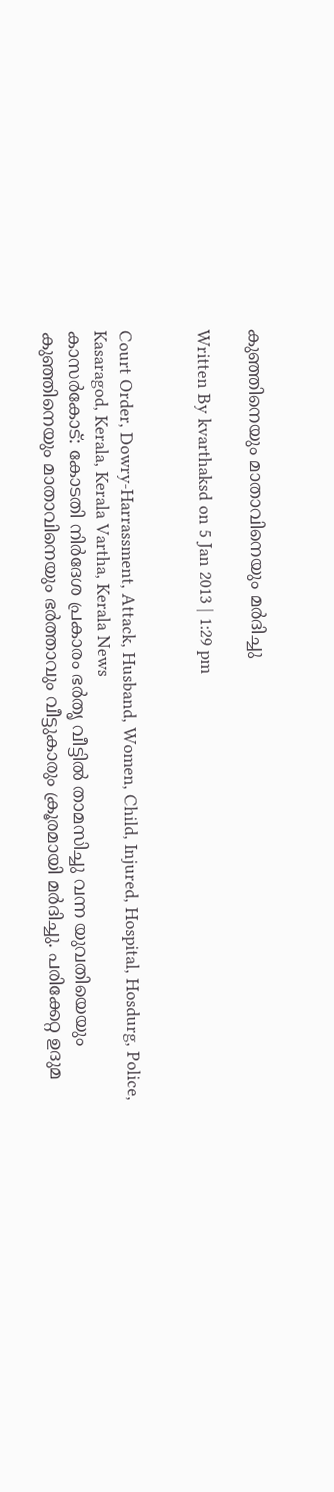കുഞ്ഞിനെയും മാതാവിനെയും മര്‍ദിച്ചു

Written By kvarthaksd on 5 Jan 2013 | 1:29 pm


Court Order, Dowry-Harrassment, Attack, Husband, Women, Child, Injured, Hospital, Hosdurg, Police, Kasaragod, Kerala, Kerala Vartha, Kerala News
കാസര്‍കോട്: കോടതി നിര്‍ദേശ പ്രകാരം ഭര്‍തൃ വീട്ടില്‍ താമസിച്ചു വന്ന യുവതിയെയും കുഞ്ഞിനെയും മാതാവിനെയും ഭര്‍ത്താവും വീട്ടുകാരും ക്രൂരമായി മര്‍ദിച്ചു. പരിക്കേറ്റ ഉദുമ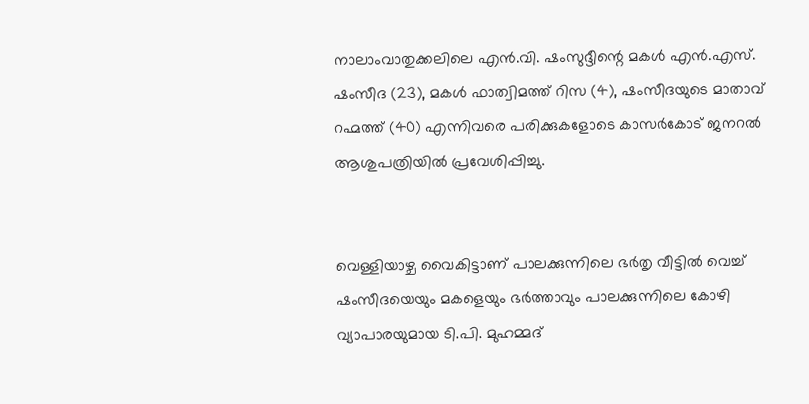നാലാംവാതുക്കലിലെ എന്‍.വി. ഷംസുദ്ദീന്റെ മകള്‍ എന്‍.എസ്. ഷംസീദ (23), മകള്‍ ഫാത്വിമത്ത് റിസ (4), ഷംസീദയുടെ മാതാവ് റഹ്മത്ത് (40) എന്നിവരെ പരിക്കുകളോടെ കാസര്‍കോട് ജനറല്‍ ആശുപത്രിയില്‍ പ്രവേശിപ്പിച്ചു.


വെള്ളിയാഴ്ച വൈകിട്ടാണ് പാലക്കുന്നിലെ ഭര്‍തൃ വീട്ടില്‍ വെച്ച് ഷംസീദയെയും മകളെയും ഭര്‍ത്താവും പാലക്കുന്നിലെ കോഴി വ്യാപാരയുമായ ടി.പി. മുഹമ്മദ്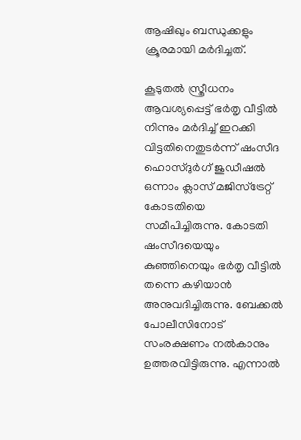ആഷിഖും ബന്ധുക്കളും ക്രൂരമായി മര്‍ദിച്ചത്.

കൂടുതല്‍ സ്ത്രീധനം ആവശ്യപ്പെട്ട് ഭര്‍തൃ വീട്ടില്‍ നിന്നും മര്‍ദിച്ച് ഇറക്കി വിട്ടതിനെതുടര്‍ന്ന് ഷംസീദ ഹൊസ്ദുര്‍ഗ് ജുഡീഷല്‍ ഒന്നാം ക്ലാസ് മജിസ്‌ട്രേറ്റ് കോടതിയെ സമീപിച്ചിരുന്നു. കോടതി ഷംസീദയെയും കുഞ്ഞിനെയും ഭര്‍തൃ വീട്ടില്‍ തന്നെ കഴിയാന്‍ അനുവദിച്ചിരുന്നു. ബേക്കല്‍ പോലീസിനോട് സംരക്ഷണം നല്‍കാനും ഉത്തരവിട്ടിരുന്നു. എന്നാല്‍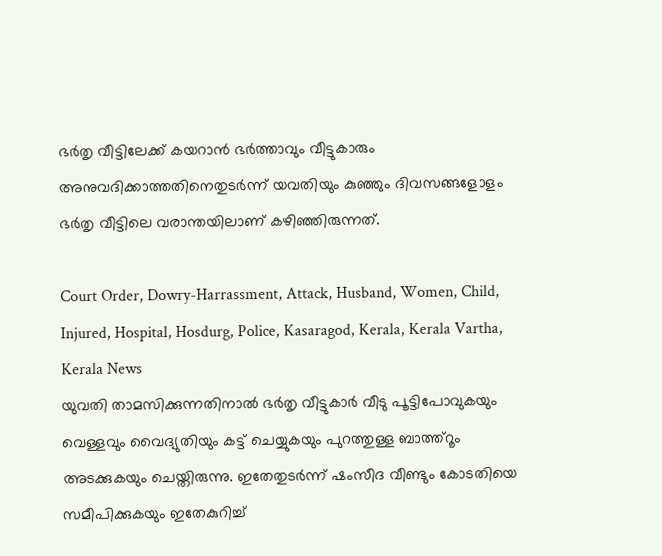ഭര്‍തൃ വീട്ടിലേക്ക് കയറാന്‍ ഭര്‍ത്താവും വീട്ടുകാരും അനുവദിക്കാത്തതിനെതുടര്‍ന്ന് യവതിയും കുഞ്ഞും ദിവസങ്ങളോളം ഭര്‍തൃ വീട്ടിലെ വരാന്തയിലാണ് കഴിഞ്ഞിരുന്നത്.

Court Order, Dowry-Harrassment, Attack, Husband, Women, Child, Injured, Hospital, Hosdurg, Police, Kasaragod, Kerala, Kerala Vartha, Kerala News
യുവതി താമസിക്കുന്നതിനാല്‍ ഭര്‍തൃ വീട്ടുകാര്‍ വീടു പൂട്ടിപോവുകയും വെള്ളവും വൈദ്യുതിയും കട്ട് ചെയ്യുകയും പുറത്തുള്ള ബാത്ത്‌റൂം അടക്കുകയും ചെയ്തിരുന്നു. ഇതേതുടര്‍ന്ന് ഷംസീദ വീണ്ടും കോടതിയെ സമീപിക്കുകയും ഇതേകുറിച്ച്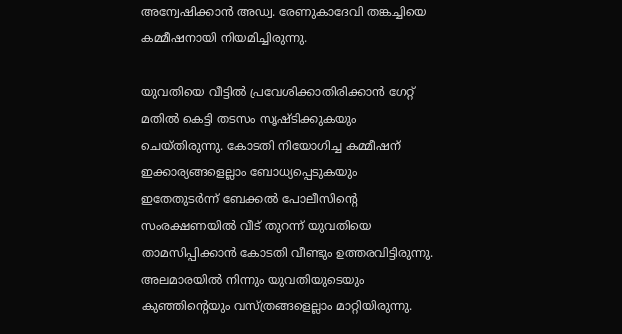അന്വേഷിക്കാന്‍ അഡ്വ. രേണുകാദേവി തങ്കച്ചിയെ കമ്മീഷനായി നിയമിച്ചിരുന്നു.

യുവതിയെ വീട്ടില്‍ പ്രവേശിക്കാതിരിക്കാന്‍ ഗേറ്റ് മതില്‍ കെട്ടി തടസം സൃഷ്ടിക്കുകയും ചെയ്തിരുന്നു. കോടതി നിയോഗിച്ച കമ്മീഷന് ഇക്കാര്യങ്ങളെല്ലാം ബോധ്യപ്പെടുകയും ഇതേതുടര്‍ന്ന് ബേക്കല്‍ പോലീസിന്റെ സംരക്ഷണയില്‍ വീട് തുറന്ന് യുവതിയെ താമസിപ്പിക്കാന്‍ കോടതി വീണ്ടും ഉത്തരവിട്ടിരുന്നു. അലമാരയില്‍ നിന്നും യുവതിയുടെയും കുഞ്ഞിന്റെയും വസ്ത്രങ്ങളെല്ലാം മാറ്റിയിരുന്നു.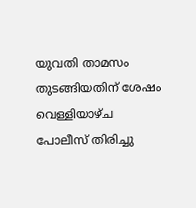യുവതി താമസം തുടങ്ങിയതിന് ശേഷം വെള്ളിയാഴ്ച പോലീസ് തിരിച്ചു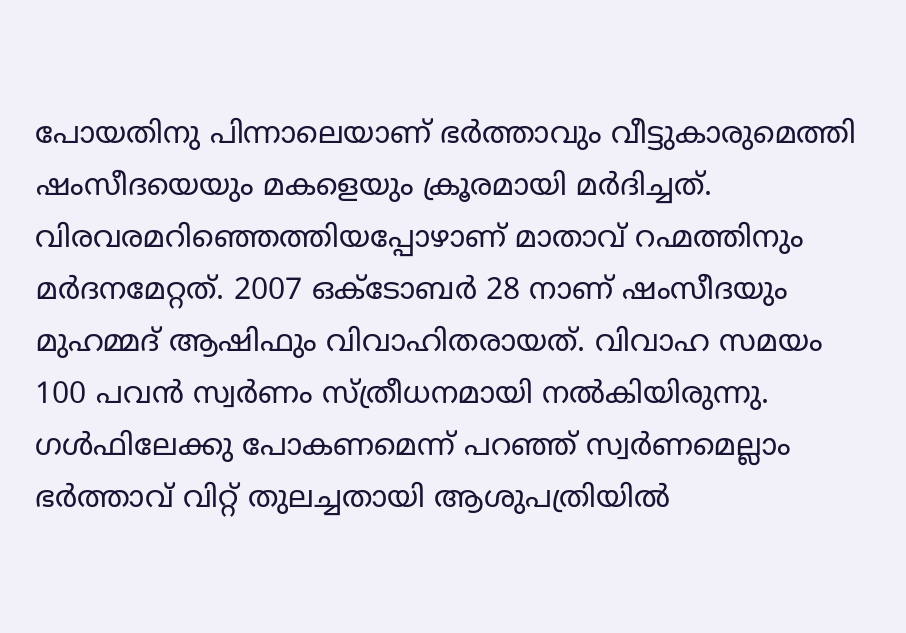പോയതിനു പിന്നാലെയാണ് ഭര്‍ത്താവും വീട്ടുകാരുമെത്തി ഷംസീദയെയും മകളെയും ക്രൂരമായി മര്‍ദിച്ചത്. വിരവരമറിഞ്ഞെത്തിയപ്പോഴാണ് മാതാവ് റഹ്മത്തിനും മര്‍ദനമേറ്റത്. 2007 ഒക്ടോബര്‍ 28 നാണ് ഷംസീദയും മുഹമ്മദ് ആഷിഫും വിവാഹിതരായത്. വിവാഹ സമയം 100 പവന്‍ സ്വര്‍ണം സ്ത്രീധനമായി നല്‍കിയിരുന്നു. ഗള്‍ഫിലേക്കു പോകണമെന്ന് പറഞ്ഞ് സ്വര്‍ണമെല്ലാം ഭര്‍ത്താവ് വിറ്റ് തുലച്ചതായി ആശുപത്രിയില്‍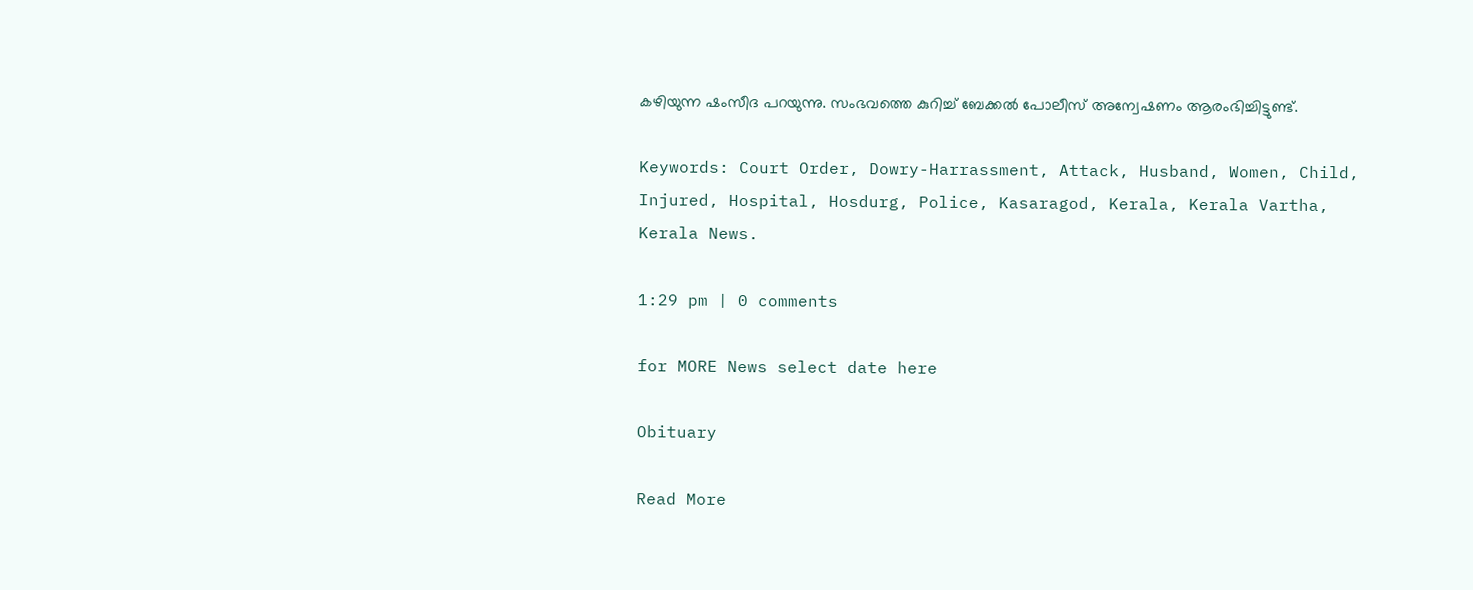കഴിയുന്ന ഷംസീദ പറയുന്നു. സംഭവത്തെ കുറിച്ച് ബേക്കല്‍ പോലീസ് അന്വേഷണം ആരംഭിച്ചിട്ടുണ്ട്.

Keywords: Court Order, Dowry-Harrassment, Attack, Husband, Women, Child, Injured, Hospital, Hosdurg, Police, Kasaragod, Kerala, Kerala Vartha, Kerala News.

1:29 pm | 0 comments

for MORE News select date here

Obituary

Read More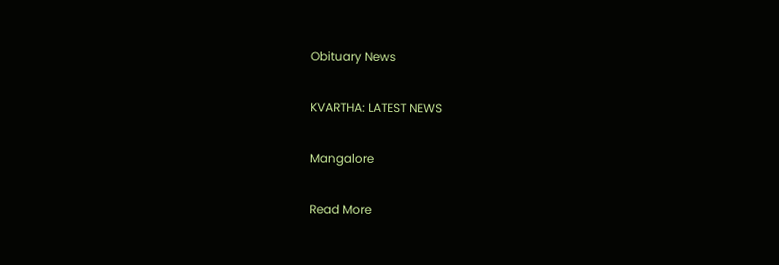Obituary News

KVARTHA: LATEST NEWS

Mangalore

Read More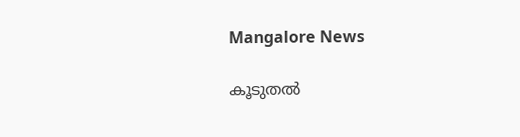Mangalore News

കൂടുതൽ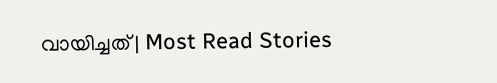വായിച്ചത് | Most Read Stories